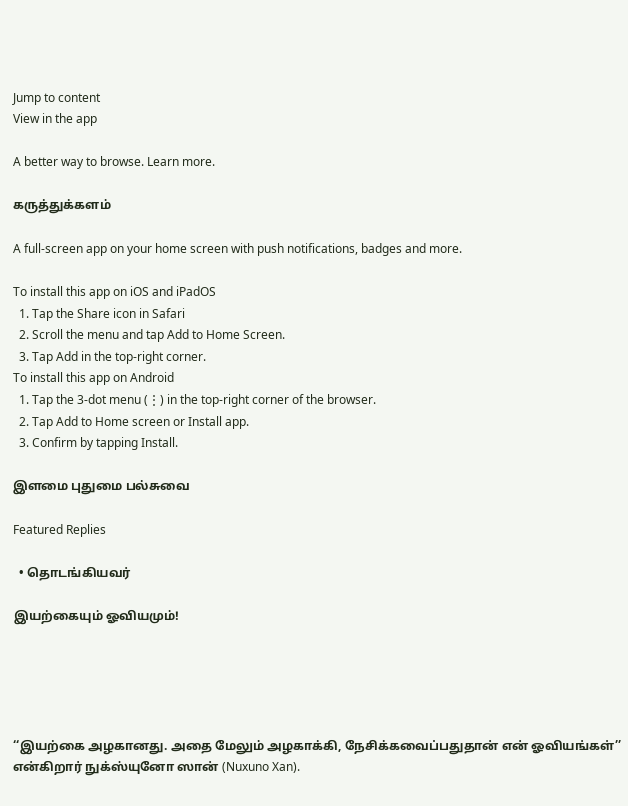Jump to content
View in the app

A better way to browse. Learn more.

கருத்துக்களம்

A full-screen app on your home screen with push notifications, badges and more.

To install this app on iOS and iPadOS
  1. Tap the Share icon in Safari
  2. Scroll the menu and tap Add to Home Screen.
  3. Tap Add in the top-right corner.
To install this app on Android
  1. Tap the 3-dot menu (⋮) in the top-right corner of the browser.
  2. Tap Add to Home screen or Install app.
  3. Confirm by tapping Install.

இளமை புதுமை பல்சுவை

Featured Replies

  • தொடங்கியவர்

இயற்கையும் ஓவியமும்!





‘‘இயற்கை அழகானது. அதை மேலும் அழகாக்கி, நேசிக்கவைப்பதுதான் என் ஓவியங்கள்’’ என்கிறார் நுக்ஸ்யுனோ ஸான் (Nuxuno Xan).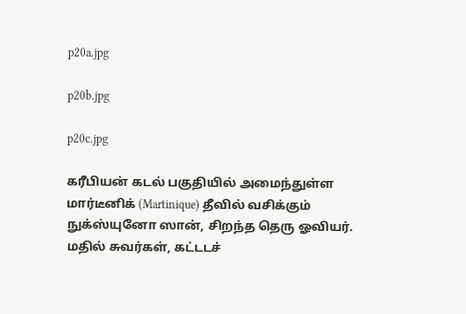p20a.jpg

p20b.jpg

p20c.jpg

கரீபியன் கடல் பகுதியில் அமைந்துள்ள  மார்டீனிக் (Martinique) தீவில் வசிக்கும் நுக்ஸ்யுனோ ஸான், சிறந்த தெரு ஓவியர்.  மதில் சுவர்கள், கட்டடச்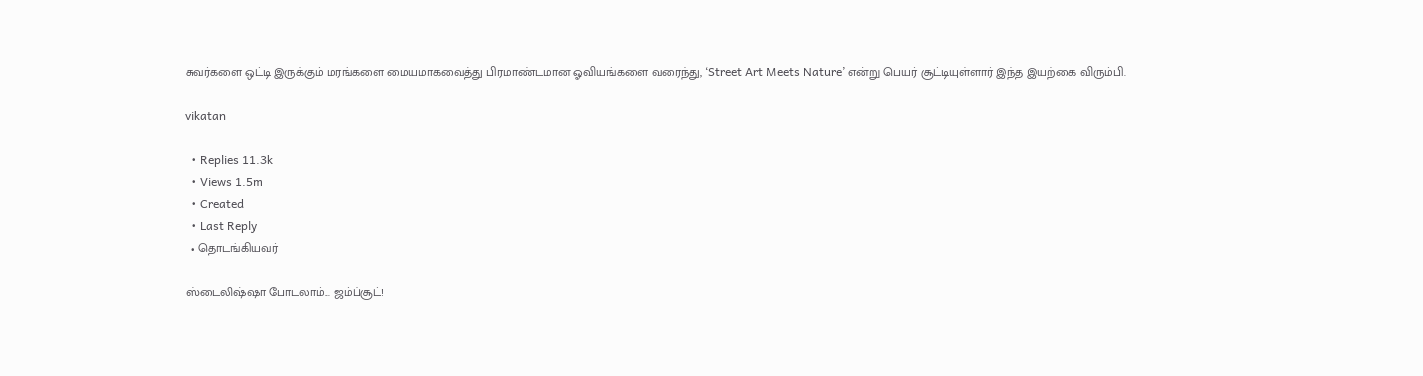சுவர்களை ஒட்டி இருக்கும் மரங்களை மையமாகவைத்து பிரமாண்டமான ஓவியங்களை வரைந்து, ‘Street Art Meets Nature’ என்று பெயர் சூட்டியுள்ளார் இந்த இயற்கை விரும்பி.

vikatan

  • Replies 11.3k
  • Views 1.5m
  • Created
  • Last Reply
  • தொடங்கியவர்

ஸ்டைலிஷ்ஷா போடலாம்... ஜம்ப்சூட்!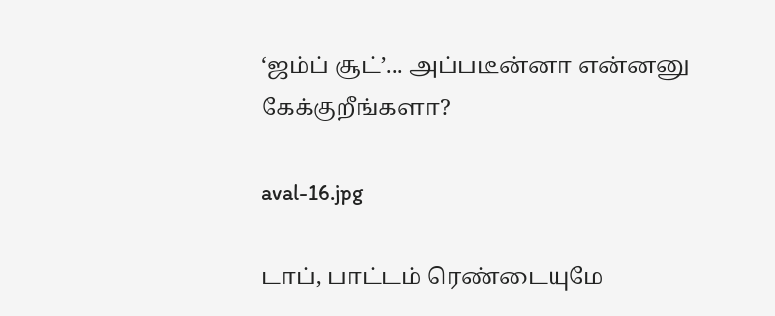‘ஜம்ப் சூட்’... அப்படீன்னா என்னனு கேக்குறீங்களா?

aval-16.jpg

டாப், பாட்டம் ரெண்டையுமே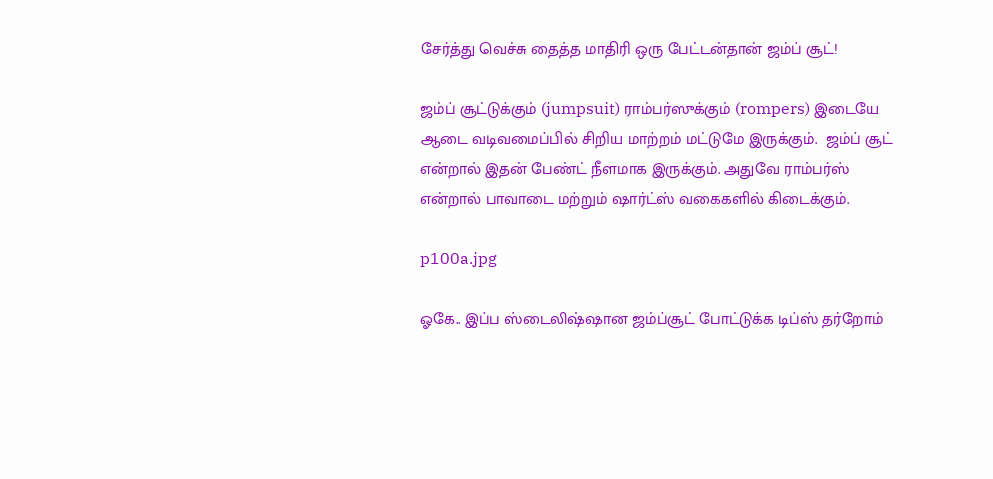சேர்த்து வெச்சு தைத்த மாதிரி ஒரு பேட்டன்தான் ஜம்ப் சூட்!

ஜம்ப் சூட்டுக்கும் (jumpsuit) ராம்பர்ஸுக்கும் (rompers) இடையே ஆடை வடிவமைப்பில் சிறிய மாற்றம் மட்டுமே இருக்கும்.  ஜம்ப் சூட் என்றால் இதன் பேண்ட் நீளமாக இருக்கும். அதுவே ராம்பர்ஸ் என்றால் பாவாடை மற்றும் ஷார்ட்ஸ் வகைகளில் கிடைக்கும்.

p100a.jpg

ஓகே.. இப்ப ஸ்டைலிஷ்ஷான ஜம்ப்சூட் போட்டுக்க டிப்ஸ் தர்றோம்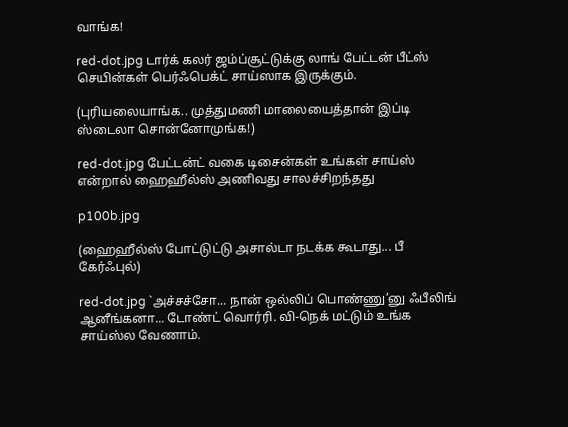வாங்க!

red-dot.jpg டார்க் கலர் ஜம்ப்சூட்டுக்கு லாங் பேட்டன் பீட்ஸ் செயின்கள் பெர்ஃபெக்ட் சாய்ஸாக இருக்கும்.

(புரியலையாங்க.. முத்துமணி மாலையைத்தான் இப்டி ஸ்டைலா சொன்னோமுங்க!)

red-dot.jpg பேட்டன்ட் வகை டிசைன்கள் உங்கள் சாய்ஸ் என்றால் ஹைஹீல்ஸ் அணிவது சாலச்சிறந்தது

p100b.jpg

(ஹைஹீல்ஸ் போட்டுட்டு அசால்டா நடக்க கூடாது... பீ கேர்ஃபுல்)

red-dot.jpg `அச்சச்சோ... நான் ஒல்லிப் பொண்ணு’னு ஃபீலிங் ஆனீங்கனா... டோண்ட் வொர்ரி. வி-நெக் மட்டும் உங்க சாய்ஸ்ல வேணாம்.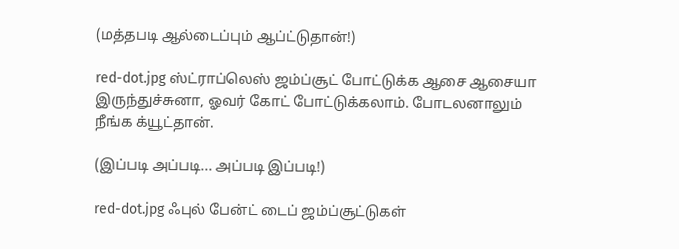(மத்தபடி ஆல்டைப்பும் ஆப்ட்டுதான்!)

red-dot.jpg ஸ்ட்ராப்லெஸ் ஜம்ப்சூட் போட்டுக்க ஆசை ஆசையா இருந்துச்சுனா, ஓவர் கோட் போட்டுக்கலாம். போடலனாலும் நீங்க க்யூட்தான்.

(இப்படி அப்படி... அப்படி இப்படி!)

red-dot.jpg ஃபுல் பேன்ட் டைப் ஜம்ப்சூட்டுகள்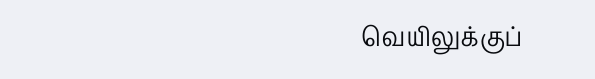வெயிலுக்குப்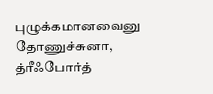புழுக்கமானவைனு தோணுச்சுனா, த்ரீஃபோர்த்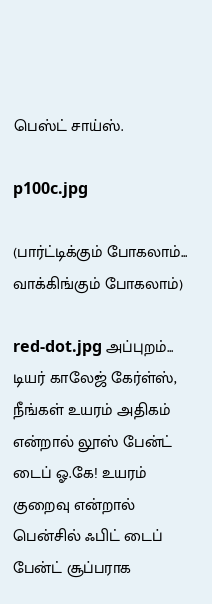பெஸ்ட் சாய்ஸ்.

p100c.jpg

(பார்ட்டிக்கும் போகலாம்... வாக்கிங்கும் போகலாம்)

red-dot.jpg அப்புறம்... டியர் காலேஜ் கேர்ள்ஸ், நீங்கள் உயரம் அதிகம் என்றால் லூஸ் பேன்ட் டைப் ஓ.கே! உயரம்  குறைவு என்றால் பென்சில் ஃபிட் டைப் பேன்ட் சூப்பராக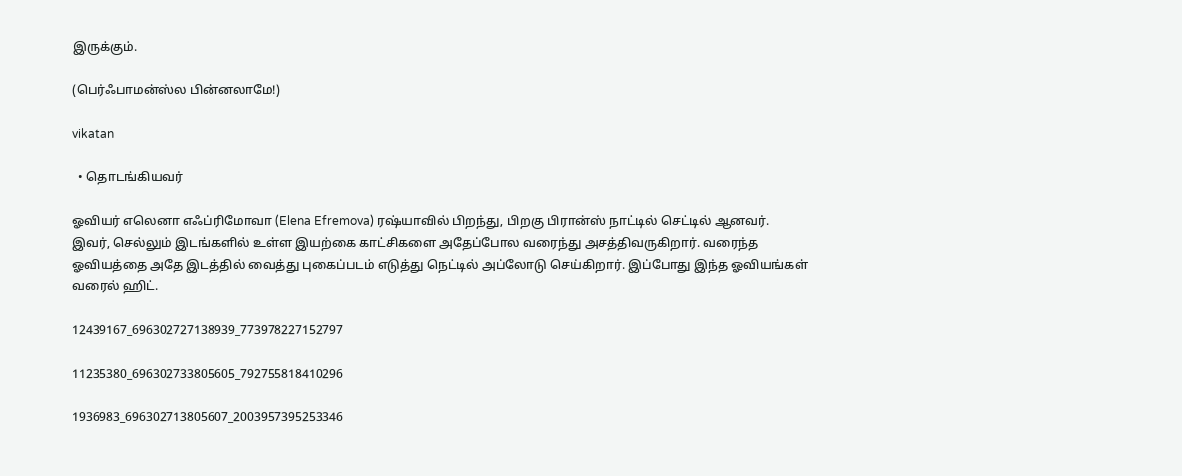இருக்கும்.

(பெர்ஃபாமன்ஸ்ல பின்னலாமே!)

vikatan

  • தொடங்கியவர்

ஓவியர் எலெனா எஃப்ரிமோவா (Elena Efremova) ரஷ்யாவில் பிறந்து, பிறகு பிரான்ஸ் நாட்டில் செட்டில் ஆனவர். இவர், செல்லும் இடங்களில் உள்ள இயற்கை காட்சிகளை அதேப்போல வரைந்து அசத்திவருகிறார். வரைந்த ஓவியத்தை அதே இடத்தில் வைத்து புகைப்படம் எடுத்து நெட்டில் அப்லோடு செய்கிறார். இப்போது இந்த ஓவியங்கள் வரைல் ஹிட்.

12439167_696302727138939_773978227152797

11235380_696302733805605_792755818410296

1936983_696302713805607_2003957395253346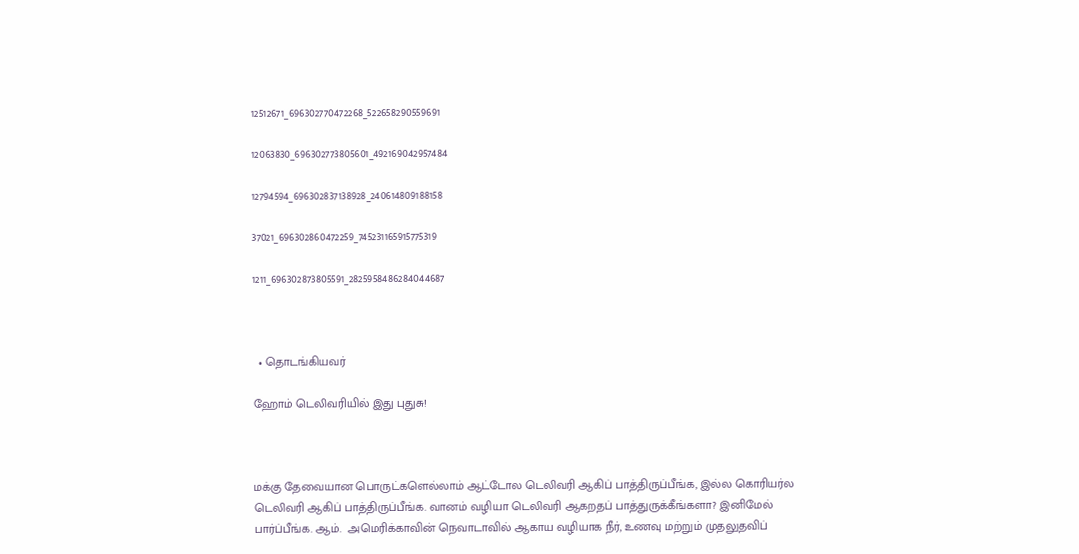12512671_696302770472268_522658290559691

12063830_696302773805601_492169042957484

12794594_696302837138928_240614809188158

37021_696302860472259_745231165915775319

1211_696302873805591_2825958486284044687



  • தொடங்கியவர்

ஹோம் டெலிவரியில் இது புதுசு!



மக்கு தேவையான பொருட்களெல்லாம் ஆட்டோல டெலிவரி ஆகிப் பாத்திருப்பீங்க, இல்ல கொரியர்ல டெலிவரி ஆகிப் பாத்திருப்பீங்க. வானம் வழியா டெலிவரி ஆகறதப் பாத்துருக்கீங்களா? இனிமேல் பார்ப்பீங்க. ஆம்.  அமெரிக்காவின் நெவாடாவில் ஆகாய வழியாக நீர், உணவு மற்றும் முதலுதவிப்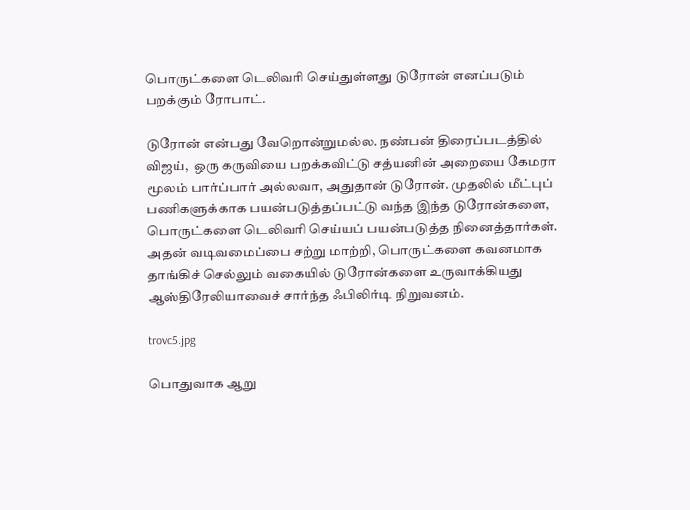பொருட்களை டெலிவரி செய்துள்ளது டுரோன் எனப்படும் பறக்கும் ரோபாட்.

டுரோன் என்பது வேறொன்றுமல்ல. நண்பன் திரைப்படத்தில் விஜய்,  ஒரு கருவியை பறக்கவிட்டு சத்யனின் அறையை கேமரா மூலம் பார்ப்பார் அல்லவா, அதுதான் டுரோன். முதலில் மீட்புப் பணிகளுக்காக பயன்படுத்தப்பட்டு வந்த இந்த டுரோன்களை,  பொருட்களை டெலிவரி செய்யப் பயன்படுத்த நினைத்தார்கள். அதன் வடிவமைப்பை சற்று மாற்றி, பொருட்களை கவனமாக தாங்கிச் செல்லும் வகையில் டுரோன்களை உருவாக்கியது ஆஸ்திரேலியாவைச் சார்ந்த ஃபிலிர்டி நிறுவனம்.

trovc5.jpg

பொதுவாக ஆறு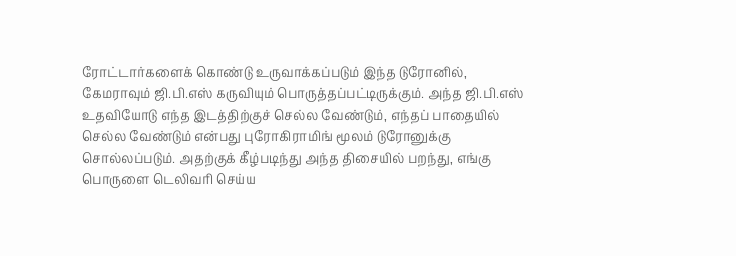ரோட்டார்களைக் கொண்டு உருவாக்கப்படும் இந்த டுரோனில், கேமராவும் ஜி.பி.எஸ் கருவியும் பொருத்தப்பட்டிருக்கும். அந்த ஜி.பி.எஸ்  உதவியோடு எந்த இடத்திற்குச் செல்ல வேண்டும், எந்தப் பாதையில் செல்ல வேண்டும் என்பது புரோகிராமிங் மூலம் டுரோனுக்கு சொல்லப்படும். அதற்குக் கீழ்படிந்து அந்த திசையில் பறந்து, எங்கு பொருளை டெலிவரி செய்ய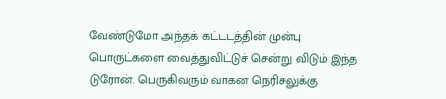வேண்டுமோ அந்தக் கட்டடத்தின் முன்பு பொருட்களை வைத்துவிட்டுச் சென்று விடும் இந்த டுரோன். பெருகிவரும் வாகன நெரிசலுக்கு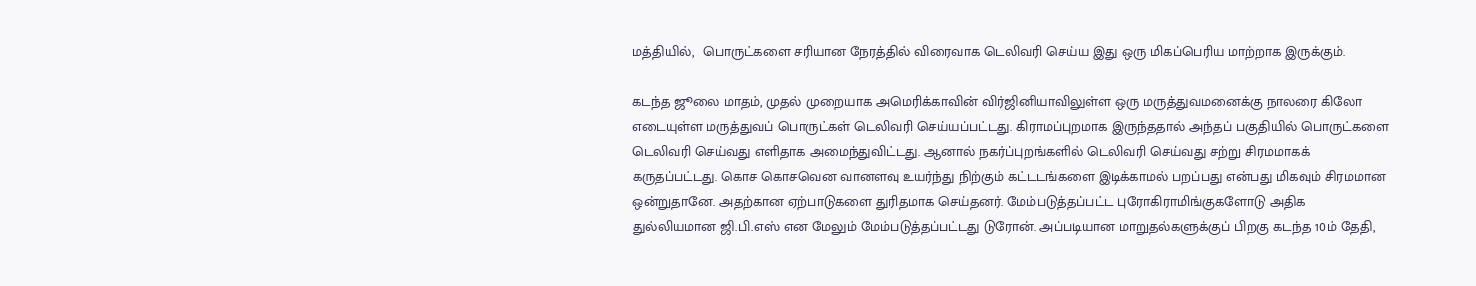மத்தியில்,  பொருட்களை சரியான நேரத்தில் விரைவாக டெலிவரி செய்ய இது ஒரு மிகப்பெரிய மாற்றாக இருக்கும்.

கடந்த ஜூலை மாதம், முதல் முறையாக அமெரிக்காவின் விர்ஜினியாவிலுள்ள ஒரு மருத்துவமனைக்கு நாலரை கிலோ எடையுள்ள மருத்துவப் பொருட்கள் டெலிவரி செய்யப்பட்டது. கிராமப்புறமாக இருந்ததால் அந்தப் பகுதியில் பொருட்களை டெலிவரி செய்வது எளிதாக அமைந்துவிட்டது. ஆனால் நகர்ப்புறங்களில் டெலிவரி செய்வது சற்று சிரமமாகக் கருதப்பட்டது. கொச கொசவென வானளவு உயர்ந்து நிற்கும் கட்டடங்களை இடிக்காமல் பறப்பது என்பது மிகவும் சிரமமான ஒன்றுதானே. அதற்கான ஏற்பாடுகளை துரிதமாக செய்தனர். மேம்படுத்தப்பட்ட புரோகிராமிங்குகளோடு அதிக துல்லியமான ஜி.பி.எஸ் என மேலும் மேம்படுத்தப்பட்டது டுரோன். அப்படியான மாறுதல்களுக்குப் பிறகு கடந்த 10ம் தேதி,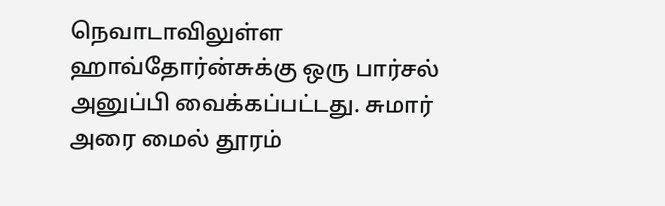நெவாடாவிலுள்ள ஹாவ்தோர்ன்சுக்கு ஒரு பார்சல் அனுப்பி வைக்கப்பட்டது. சுமார் அரை மைல் தூரம்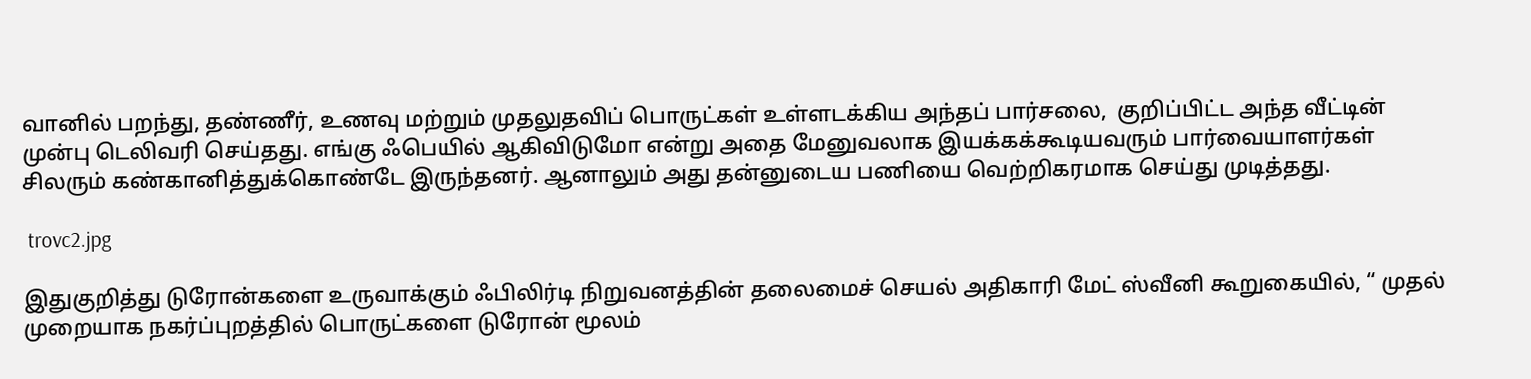வானில் பறந்து, தண்ணீர், உணவு மற்றும் முதலுதவிப் பொருட்கள் உள்ளடக்கிய அந்தப் பார்சலை,  குறிப்பிட்ட அந்த வீட்டின் முன்பு டெலிவரி செய்தது. எங்கு ஃபெயில் ஆகிவிடுமோ என்று அதை மேனுவலாக இயக்கக்கூடியவரும் பார்வையாளர்கள் சிலரும் கண்கானித்துக்கொண்டே இருந்தனர். ஆனாலும் அது தன்னுடைய பணியை வெற்றிகரமாக செய்து முடித்தது.

 trovc2.jpg

இதுகுறித்து டுரோன்களை உருவாக்கும் ஃபிலிர்டி நிறுவனத்தின் தலைமைச் செயல் அதிகாரி மேட் ஸ்வீனி கூறுகையில், “ முதல் முறையாக நகர்ப்புறத்தில் பொருட்களை டுரோன் மூலம்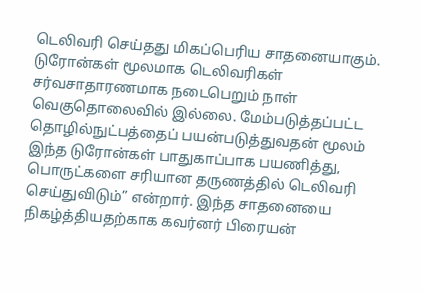டெலிவரி செய்தது மிகப்பெரிய சாதனையாகும். டுரோன்கள் மூலமாக டெலிவரிகள் சர்வசாதாரணமாக நடைபெறும் நாள் வெகுதொலைவில் இல்லை. மேம்படுத்தப்பட்ட தொழில்நுட்பத்தைப் பயன்படுத்துவதன் மூலம் இந்த டுரோன்கள் பாதுகாப்பாக பயணித்து,  பொருட்களை சரியான தருணத்தில் டெலிவரி செய்துவிடும்” என்றார். இந்த சாதனையை நிகழ்த்தியதற்காக கவர்னர் பிரையன்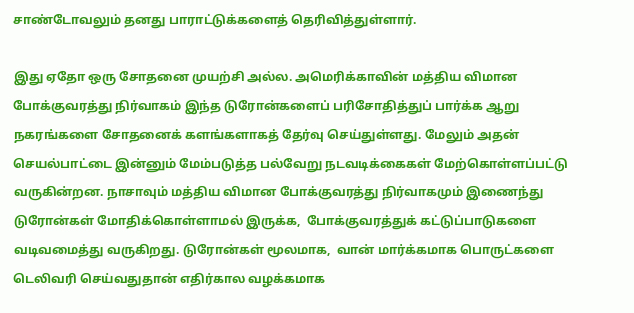சாண்டோவலும் தனது பாராட்டுக்களைத் தெரிவித்துள்ளார்.

இது ஏதோ ஒரு சோதனை முயற்சி அல்ல. அமெரிக்காவின் மத்திய விமான போக்குவரத்து நிர்வாகம் இந்த டுரோன்களைப் பரிசோதித்துப் பார்க்க ஆறு நகரங்களை சோதனைக் களங்களாகத் தேர்வு செய்துள்ளது. மேலும் அதன் செயல்பாட்டை இன்னும் மேம்படுத்த பல்வேறு நடவடிக்கைகள் மேற்கொள்ளப்பட்டு வருகின்றன. நாசாவும் மத்திய விமான போக்குவரத்து நிர்வாகமும் இணைந்து டுரோன்கள் மோதிக்கொள்ளாமல் இருக்க,  போக்குவரத்துக் கட்டுப்பாடுகளை வடிவமைத்து வருகிறது. டுரோன்கள் மூலமாக,  வான் மார்க்கமாக பொருட்களை டெலிவரி செய்வதுதான் எதிர்கால வழக்கமாக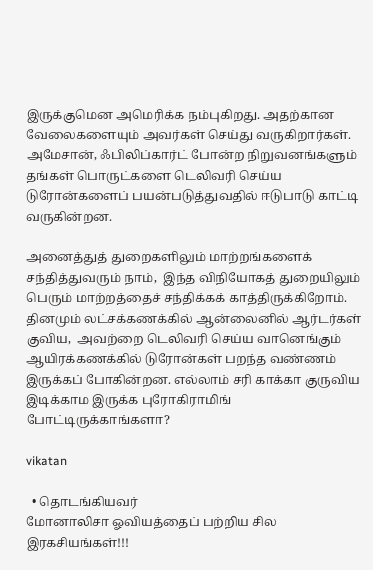இருக்குமென அமெரிக்க நம்புகிறது. அதற்கான வேலைகளையும் அவர்கள் செய்து வருகிறார்கள். அமேசான், ஃபிலிப்கார்ட் போன்ற நிறுவனங்களும் தங்கள் பொருட்களை டெலிவரி செய்ய டுரோன்களைப் பயன்படுத்துவதில் ஈடுபாடு காட்டி வருகின்றன.

அனைத்துத் துறைகளிலும் மாற்றங்களைக் சந்தித்துவரும் நாம்,  இந்த விநியோகத் துறையிலும் பெரும் மாற்றத்தைச் சந்திக்கக் காத்திருக்கிறோம். தினமும் லட்சக்கணக்கில் ஆன்லைனில் ஆர்டர்கள் குவிய,  அவற்றை டெலிவரி செய்ய வானெங்கும் ஆயிரக்கணக்கில் டுரோன்கள் பறந்த வண்ணம் இருக்கப் போகின்றன. எல்லாம் சரி காக்கா குருவிய இடிக்காம இருக்க புரோகிராமிங் போட்டிருக்காங்களா?

vikatan

  • தொடங்கியவர்
மோனாலிசா ஓவியத்தைப் பற்றிய சில இரகசியங்கள்!!!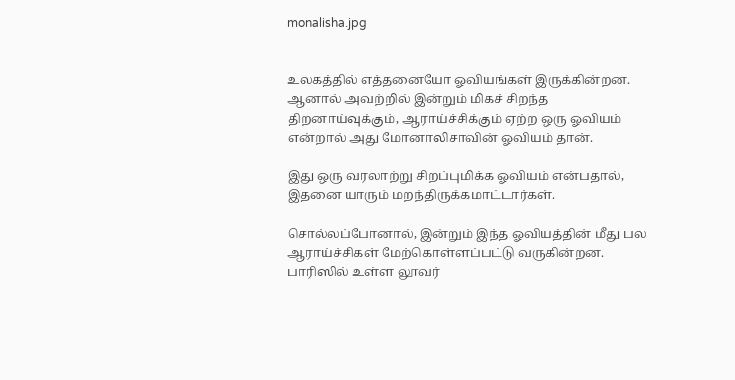monalisha.jpg


உலகத்தில் எத்தனையோ ஓவியங்கள் இருக்கின்றன. ஆனால் அவற்றில் இன்றும் மிகச் சிறந்த திறனாய்வுக்கும், ஆராய்ச்சிக்கும் ஏற்ற ஒரு ஓவியம் என்றால் அது மோனாலிசாவின் ஓவியம் தான்.

இது ஒரு வரலாற்று சிறப்புமிக்க ஓவியம் என்பதால், இதனை யாரும் மறந்திருக்கமாட்டார்கள்.

சொல்லப்போனால், இன்றும் இந்த ஓவியத்தின் மீது பல ஆராய்ச்சிகள் மேற்கொள்ளப்பட்டு வருகின்றன. பாரிஸில் உள்ள லூவர்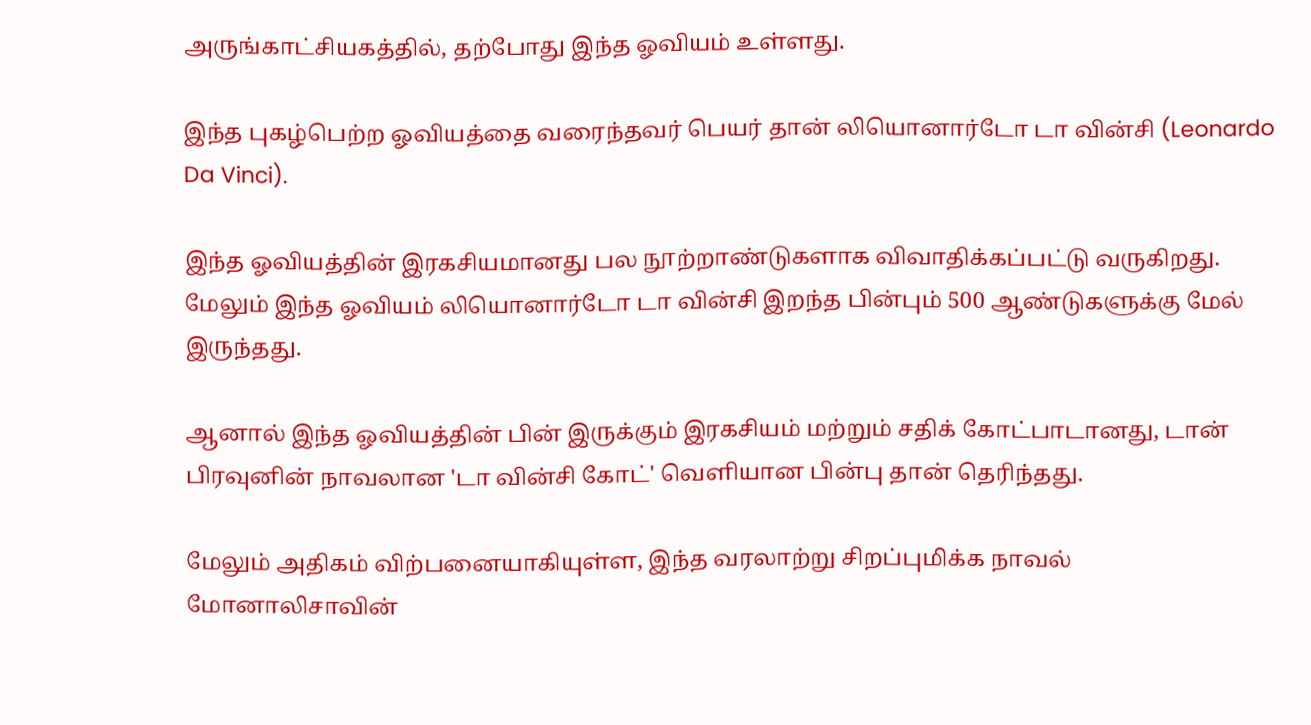அருங்காட்சியகத்தில், தற்போது இந்த ஓவியம் உள்ளது.

இந்த புகழ்பெற்ற ஓவியத்தை வரைந்தவர் பெயர் தான் லியொனார்டோ டா வின்சி (Leonardo Da Vinci).

இந்த ஓவியத்தின் இரகசியமானது பல நூற்றாண்டுகளாக விவாதிக்கப்பட்டு வருகிறது. மேலும் இந்த ஓவியம் லியொனார்டோ டா வின்சி இறந்த பின்பும் 500 ஆண்டுகளுக்கு மேல் இருந்தது.

ஆனால் இந்த ஓவியத்தின் பின் இருக்கும் இரகசியம் மற்றும் சதிக் கோட்பாடானது, டான் பிரவுனின் நாவலான 'டா வின்சி கோட்' வெளியான பின்பு தான் தெரிந்தது.

மேலும் அதிகம் விற்பனையாகியுள்ள, இந்த வரலாற்று சிறப்புமிக்க நாவல் மோனாலிசாவின்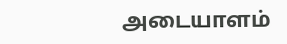அடையாளம்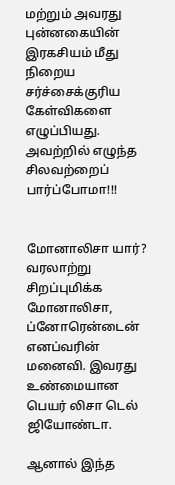மற்றும் அவரது புன்னகையின் இரகசியம் மீது நிறைய சர்ச்சைக்குரிய கேள்விகளை எழுப்பியது. அவற்றில் எழுந்த சிலவற்றைப் பார்ப்போமா!!!


மோனாலிசா யார்?
வரலாற்று சிறப்புமிக்க மோனாலிசா, ப்னோரென்டைன் எனப்வரின் மனைவி. இவரது உண்மையான பெயர் லிசா டெல் ஜியோண்டா.

ஆனால் இந்த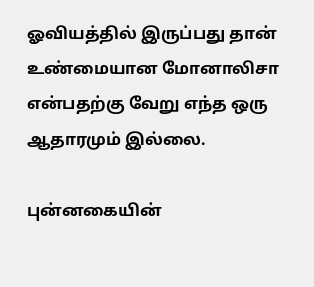ஓவியத்தில் இருப்பது தான் உண்மையான மோனாலிசா என்பதற்கு வேறு எந்த ஒரு ஆதாரமும் இல்லை.

புன்னகையின்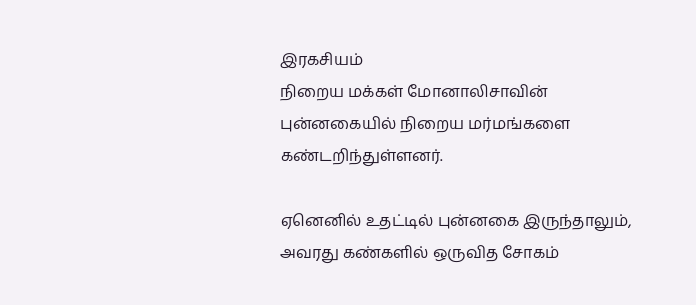இரகசியம்
நிறைய மக்கள் மோனாலிசாவின் புன்னகையில் நிறைய மர்மங்களை கண்டறிந்துள்ளனர்.

ஏனெனில் உதட்டில் புன்னகை இருந்தாலும், அவரது கண்களில் ஒருவித சோகம்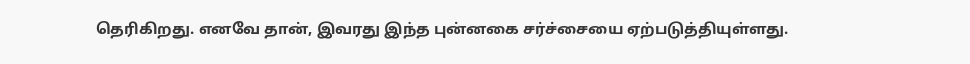தெரிகிறது. எனவே தான், இவரது இந்த புன்னகை சர்ச்சையை ஏற்படுத்தியுள்ளது.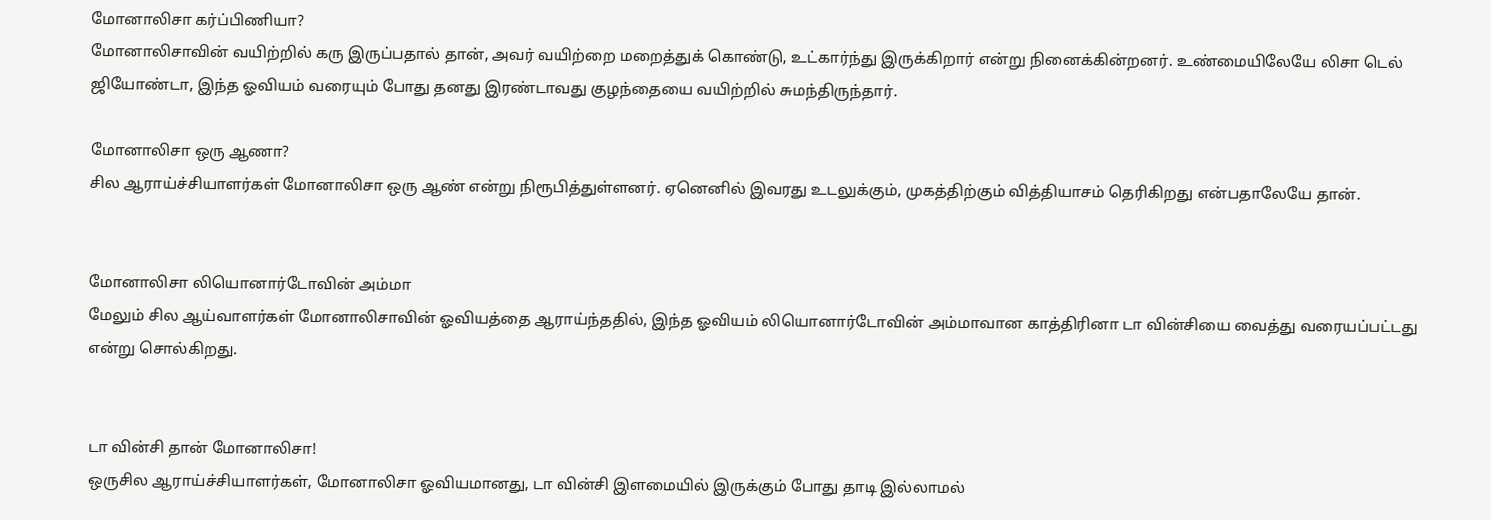மோனாலிசா கர்ப்பிணியா?
மோனாலிசாவின் வயிற்றில் கரு இருப்பதால் தான், அவர் வயிற்றை மறைத்துக் கொண்டு, உட்கார்ந்து இருக்கிறார் என்று நினைக்கின்றனர். உண்மையிலேயே லிசா டெல் ஜியோண்டா, இந்த ஓவியம் வரையும் போது தனது இரண்டாவது குழந்தையை வயிற்றில் சுமந்திருந்தார்.

மோனாலிசா ஒரு ஆணா?
சில ஆராய்ச்சியாளர்கள் மோனாலிசா ஒரு ஆண் என்று நிரூபித்துள்ளனர். ஏனெனில் இவரது உடலுக்கும், முகத்திற்கும் வித்தியாசம் தெரிகிறது என்பதாலேயே தான்.


மோனாலிசா லியொனார்டோவின் அம்மா
மேலும் சில ஆய்வாளர்கள் மோனாலிசாவின் ஓவியத்தை ஆராய்ந்ததில், இந்த ஓவியம் லியொனார்டோவின் அம்மாவான காத்திரினா டா வின்சியை வைத்து வரையப்பட்டது என்று சொல்கிறது.


டா வின்சி தான் மோனாலிசா!
ஒருசில ஆராய்ச்சியாளர்கள், மோனாலிசா ஓவியமானது, டா வின்சி இளமையில் இருக்கும் போது தாடி இல்லாமல்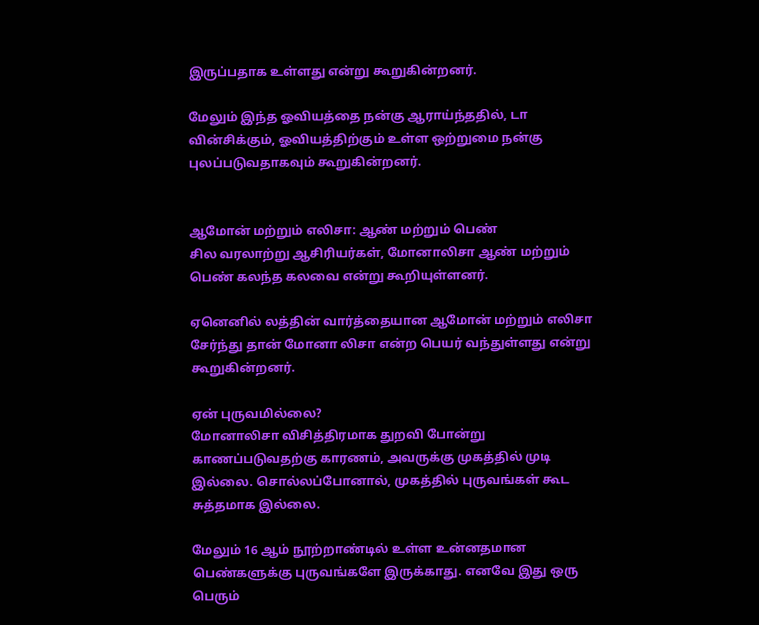இருப்பதாக உள்ளது என்று கூறுகின்றனர்.

மேலும் இந்த ஓவியத்தை நன்கு ஆராய்ந்ததில், டா வின்சிக்கும், ஓவியத்திற்கும் உள்ள ஒற்றுமை நன்கு புலப்படுவதாகவும் கூறுகின்றனர்.


ஆமோன் மற்றும் எலிசா: ஆண் மற்றும் பெண்
சில வரலாற்று ஆசிரியர்கள், மோனாலிசா ஆண் மற்றும் பெண் கலந்த கலவை என்று கூறியுள்ளனர்.

ஏனெனில் லத்தின் வார்த்தையான ஆமோன் மற்றும் எலிசா சேர்ந்து தான் மோனா லிசா என்ற பெயர் வந்துள்ளது என்று கூறுகின்றனர்.

ஏன் புருவமில்லை?
மோனாலிசா விசித்திரமாக துறவி போன்று காணப்படுவதற்கு காரணம், அவருக்கு முகத்தில் முடி இல்லை. சொல்லப்போனால், முகத்தில் புருவங்கள் கூட சுத்தமாக இல்லை.

மேலும் 16 ஆம் நூற்றாண்டில் உள்ள உன்னதமான பெண்களுக்கு புருவங்களே இருக்காது. எனவே இது ஒரு பெரும்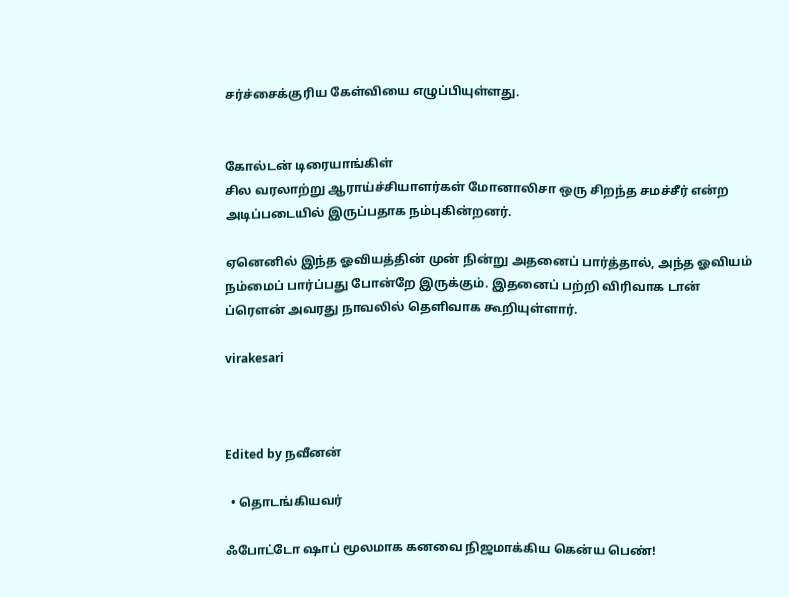சர்ச்சைக்குரிய கேள்வியை எழுப்பியுள்ளது.


கோல்டன் டிரையாங்கிள்
சில வரலாற்று ஆராய்ச்சியாளர்கள் மோனாலிசா ஒரு சிறந்த சமச்சீர் என்ற அடிப்படையில் இருப்பதாக நம்புகின்றனர்.

ஏனெனில் இந்த ஓவியத்தின் முன் நின்று அதனைப் பார்த்தால், அந்த ஓவியம் நம்மைப் பார்ப்பது போன்றே இருக்கும். இதனைப் பற்றி விரிவாக டான் ப்ரௌன் அவரது நாவலில் தெளிவாக கூறியுள்ளார்.

virakesari



Edited by நவீனன்

  • தொடங்கியவர்

ஃபோட்டோ ஷாப் மூலமாக கனவை நிஜமாக்கிய கென்ய பெண்!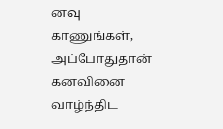னவு காணுங்கள், அப்போதுதான் கனவினை வாழ்ந்திட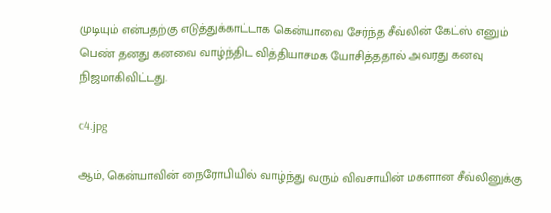முடியும் என்பதற்கு எடுத்துக்காட்டாக கென்யாவை சேர்ந்த சீவ்லின் கேட்ஸ் எனும் பெண் தனது கனவை வாழ்ந்திட வித்தியாசமக யோசித்ததால் அவரது கனவு நிஜமாகிவிட்டது.

c4.jpg

ஆம், கென்யாவின் நைரோபியில் வாழ்ந்து வரும் விவசாயின் மகளான சீவ்லினுக்கு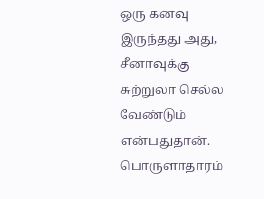ஒரு கனவு இருந்தது அது, சீனாவுக்கு சுற்றுலா செல்ல வேண்டும் என்பதுதான். பொருளாதாரம்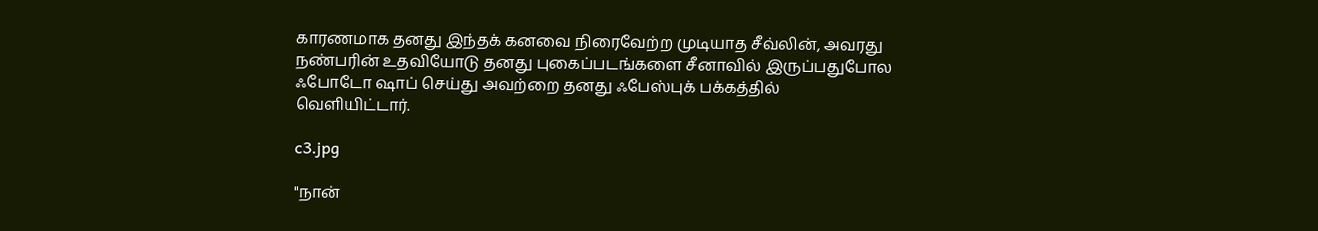காரணமாக தனது இந்தக் கனவை நிரைவேற்ற முடியாத சீவ்லின், அவரது நண்பரின் உதவியோடு தனது புகைப்படங்களை சீனாவில் இருப்பதுபோல ஃபோடோ ஷாப் செய்து அவற்றை தனது ஃபேஸ்புக் பக்கத்தில் வெளியிட்டார்.

c3.jpg

"நான்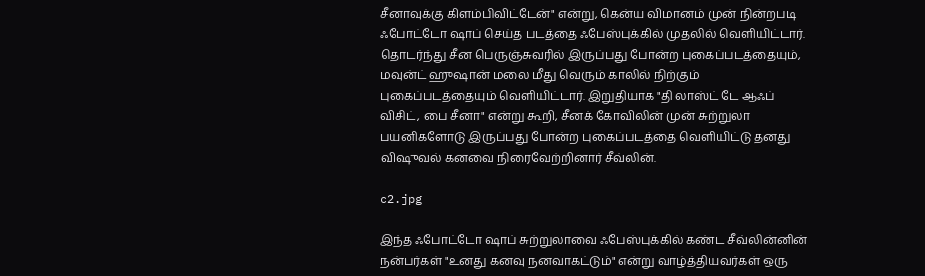சீனாவுக்கு கிளம்பிவிட்டேன்" என்று, கென்ய விமானம் முன் நின்றபடி ஃபோட்டோ ஷாப் செய்த படத்தை ஃபேஸ்புக்கில் முதலில் வெளியிட்டார். தொடர்ந்து சீன பெருஞ்சுவரில் இருப்பது போன்ற புகைப்படத்தையும், மவுன்ட் ஹுஷான் மலை மீது வெரும் காலில் நிற்கும் புகைப்படத்தையும் வெளியிட்டார். இறுதியாக "தி லாஸ்ட் டே ஆஃப் விசிட், பை சீனா" என்று கூறி, சீனக் கோவிலின் முன் சுற்றுலா பயனிகளோடு இருப்பது போன்ற புகைப்படத்தை வெளியிட்டு தனது விஷுவல் கனவை நிரைவேற்றினார் சீவ்லின்.

c2.jpg

இந்த ஃபோட்டோ ஷாப் சுற்றுலாவை ஃபேஸ்புக்கில் கண்ட சீவ்லின்னின் நன்பர்கள் "உனது கனவு நனவாகட்டும்" என்று வாழ்த்தியவர்கள் ஒரு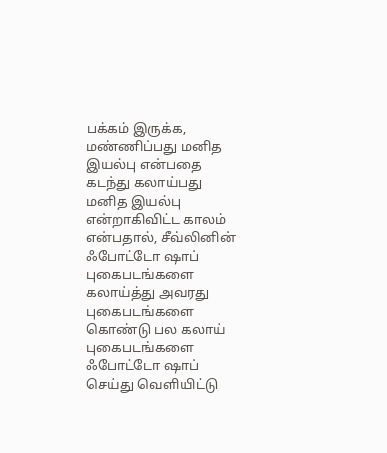பக்கம் இருக்க, மண்ணிப்பது மனித இயல்பு என்பதை கடந்து கலாய்பது மனித இயல்பு என்றாகிவிட்ட காலம் என்பதால், சீவ்லினின் ஃபோட்டோ ஷாப் புகைபடங்களை கலாய்த்து அவரது புகைபடங்களை கொண்டு பல கலாய் புகைபடங்களை ஃபோட்டோ ஷாப் செய்து வெளியிட்டு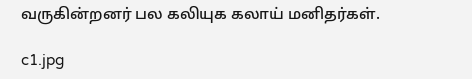வருகின்றனர் பல கலியுக கலாய் மனிதர்கள்.

c1.jpg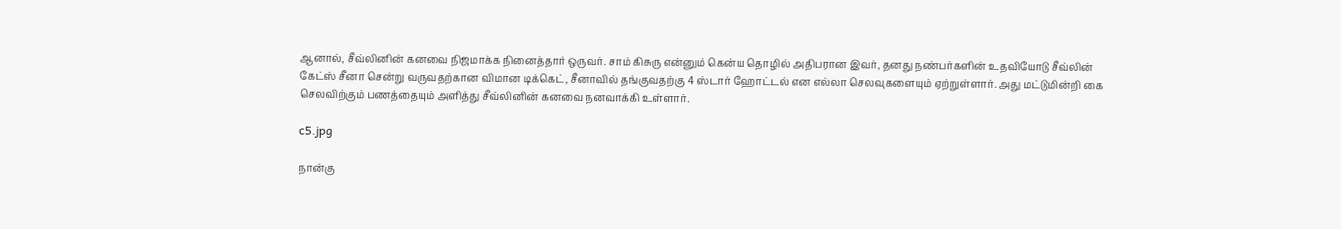ஆனால், சீவ்லினின் கனவை நிஜமாக்க நினைத்தார் ஒருவர். சாம் கிசுரு என்னும் கென்ய தொழில் அதிபரான இவர், தனது நண்பர்களின் உதவியோடு சீவ்லின் கேட்ஸ் சீனா சென்று வருவதற்கான விமான டிக்கெட், சீனாவில் தங்குவதற்கு 4 ஸ்டார் ஹோட்டல் என எல்லா செலவுகளையும் ஏற்றுள்ளார். அது மட்டுமின்றி கை செலவிற்கும் பணத்தையும் அளித்து சீவ்லினின் கனவை நனவாக்கி உள்ளார்.

c5.jpg

நான்கு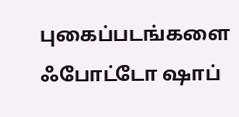புகைப்படங்களை ஃபோட்டோ ஷாப்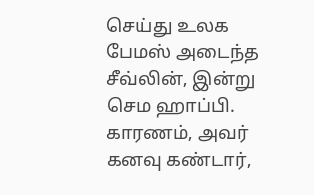செய்து உலக பேமஸ் அடைந்த சீவ்லின், இன்று செம ஹாப்பி. காரணம், அவர் கனவு கண்டார்,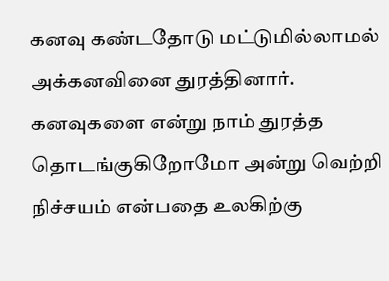கனவு கண்டதோடு மட்டுமில்லாமல் அக்கனவினை துரத்தினார். கனவுகளை என்று நாம் துரத்த தொடங்குகிறோமோ அன்று வெற்றி நிச்சயம் என்பதை உலகிற்கு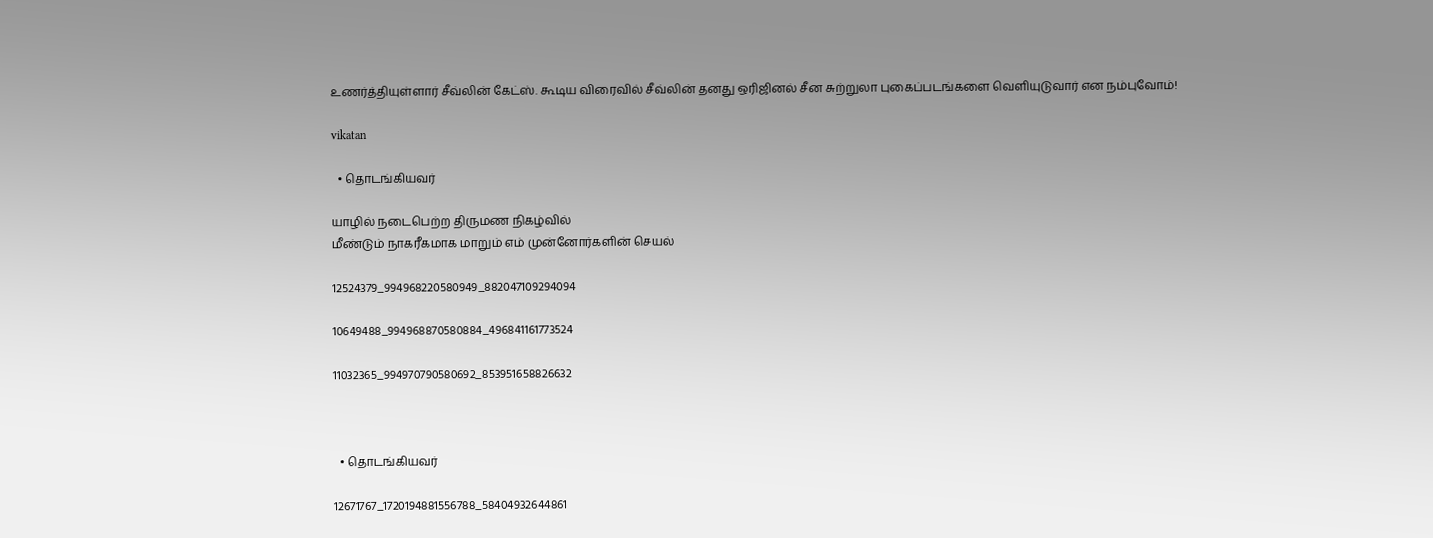உணர்த்தியுள்ளார் சீவ்லின் கேட்ஸ். கூடிய விரைவில் சீவ்லின் தனது ஒரிஜினல் சீன சுற்றுலா புகைப்படங்களை வெளியுடுவார் என நம்புவோம்!

vikatan

  • தொடங்கியவர்

யாழில் நடைபெற்ற திருமண நிகழ்வில்
மீண்டும் நாகரீகமாக மாறும் எம் முன்னோர்களின் செயல்

12524379_994968220580949_882047109294094

10649488_994968870580884_496841161773524

11032365_994970790580692_853951658826632



  • தொடங்கியவர்

12671767_1720194881556788_58404932644861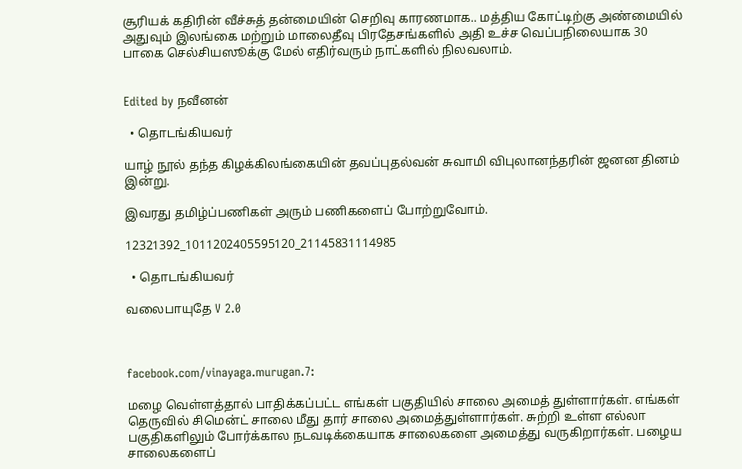சூரியக் கதிரின் வீச்சுத் தன்மையின் செறிவு காரணமாக.. மத்திய கோட்டிற்கு அண்மையில் அதுவும் இலங்கை மற்றும் மாலைதீவு பிரதேசங்களில் அதி உச்ச வெப்பநிலையாக 30 பாகை செல்சியஸூக்கு மேல் எதிர்வரும் நாட்களில் நிலவலாம்.


Edited by நவீனன்

  • தொடங்கியவர்

யாழ் நூல் தந்த கிழக்கிலங்கையின் தவப்புதல்வன் சுவாமி விபுலானந்தரின் ஜனன தினம் இன்று.

இவரது தமிழ்ப்பணிகள் அரும் பணிகளைப் போற்றுவோம்.

12321392_1011202405595120_21145831114985

  • தொடங்கியவர்

வலைபாயுதே V 2.0



facebook.com/vinayaga.murugan.7:

மழை வெள்ளத்தால் பாதிக்கப்பட்ட எங்கள் பகுதியில் சாலை அமைத் துள்ளார்கள். எங்கள் தெருவில் சிமென்ட் சாலை மீது தார் சாலை அமைத்துள்ளார்கள். சுற்றி உள்ள எல்லா பகுதிகளிலும் போர்க்கால நடவடிக்கையாக சாலைகளை அமைத்து வருகிறார்கள். பழைய சாலைகளைப்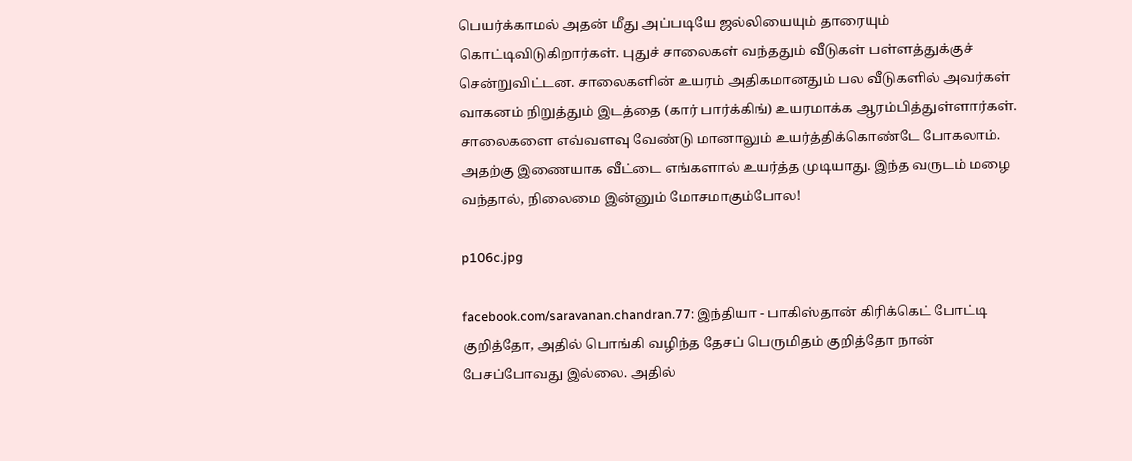பெயர்க்காமல் அதன் மீது அப்படியே ஜல்லியையும் தாரையும் கொட்டிவிடுகிறார்கள். புதுச் சாலைகள் வந்ததும் வீடுகள் பள்ளத்துக்குச் சென்றுவிட்டன. சாலைகளின் உயரம் அதிகமானதும் பல வீடுகளில் அவர்கள் வாகனம் நிறுத்தும் இடத்தை (கார் பார்க்கிங்) உயரமாக்க ஆரம்பித்துள்ளார்கள். சாலைகளை எவ்வளவு வேண்டு மானாலும் உயர்த்திக்கொண்டே போகலாம். அதற்கு இணையாக வீட்டை எங்களால் உயர்த்த முடியாது. இந்த வருடம் மழை வந்தால், நிலைமை இன்னும் மோசமாகும்போல!

p106c.jpg

facebook.com/saravanan.chandran.77: இந்தியா - பாகிஸ்தான் கிரிக்கெட் போட்டி குறித்தோ, அதில் பொங்கி வழிந்த தேசப் பெருமிதம் குறித்தோ நான் பேசப்போவது இல்லை. அதில்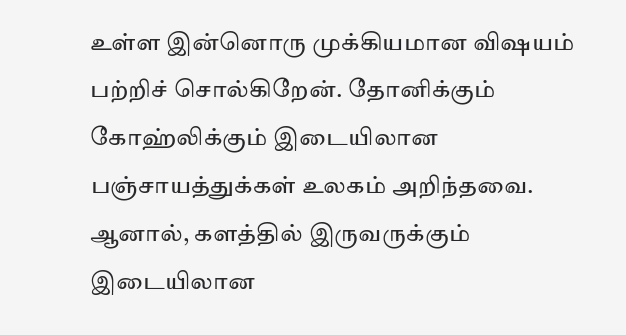உள்ள இன்னொரு முக்கியமான விஷயம் பற்றிச் சொல்கிறேன். தோனிக்கும் கோஹ்லிக்கும் இடையிலான பஞ்சாயத்துக்கள் உலகம் அறிந்தவை. ஆனால், களத்தில் இருவருக்கும் இடையிலான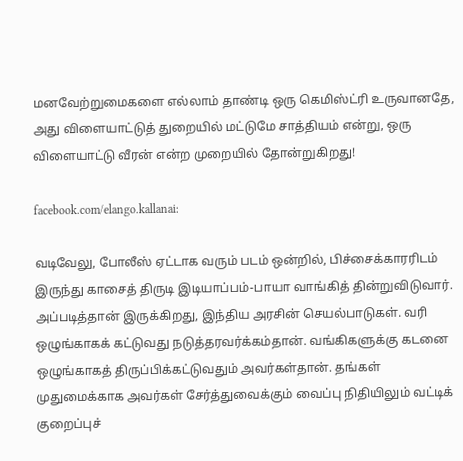மனவேற்றுமைகளை எல்லாம் தாண்டி ஒரு கெமிஸ்ட்ரி உருவானதே, அது விளையாட்டுத் துறையில் மட்டுமே சாத்தியம் என்று, ஒரு விளையாட்டு வீரன் என்ற முறையில் தோன்றுகிறது!

facebook.com/elango.kallanai:

வடிவேலு, போலீஸ் ஏட்டாக வரும் படம் ஒன்றில், பிச்சைக்காரரிடம் இருந்து காசைத் திருடி இடியாப்பம்-பாயா வாங்கித் தின்றுவிடுவார். அப்படித்தான் இருக்கிறது, இந்திய அரசின் செயல்பாடுகள். வரி ஒழுங்காகக் கட்டுவது நடுத்தரவர்க்கம்தான். வங்கிகளுக்கு கடனை ஒழுங்காகத் திருப்பிக்கட்டுவதும் அவர்கள்தான். தங்கள் முதுமைக்காக அவர்கள் சேர்த்துவைக்கும் வைப்பு நிதியிலும் வட்டிக் குறைப்புச்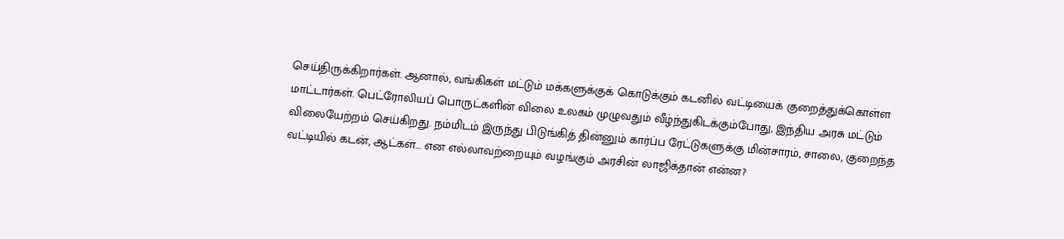செய்திருக்கிறார்கள். ஆனால், வங்கிகள் மட்டும் மக்களுக்குக் கொடுக்கும் கடனில் வட்டியைக் குறைத்துக்கொள்ள மாட்டார்கள். பெட்ரோலியப் பொருட்களின் விலை உலகம் முழுவதும் வீழ்ந்துகிடக்கும்போது, இந்திய அரசு மட்டும் விலையேற்றம் செய்கிறது. நம்மிடம் இருந்து பிடுங்கித் தின்னும் கார்ப்ப ரேட்டுகளுக்கு மின்சாரம், சாலை, குறைந்த வட்டியில் கடன், ஆட்கள்... என எல்லாவற்றையும் வழங்கும் அரசின் லாஜிக்தான் என்ன?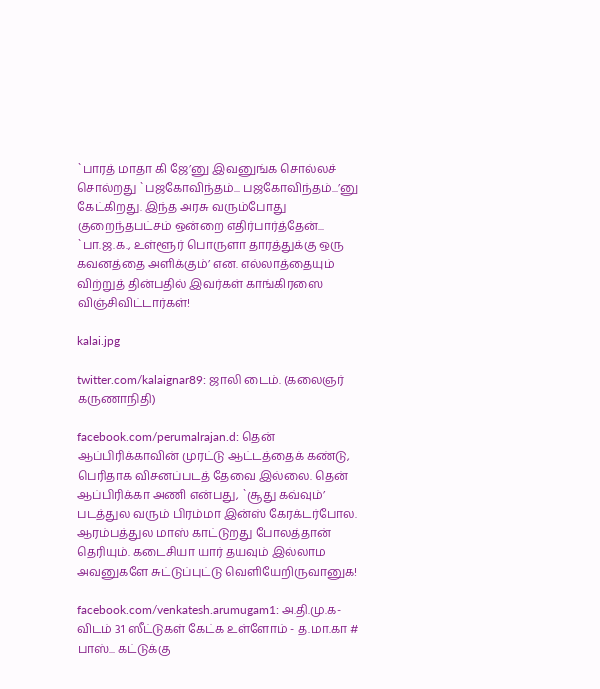`பாரத் மாதா கி ஜே’னு இவனுங்க சொல்லச் சொல்றது `பஜகோவிந்தம்... பஜகோவிந்தம்...’னு கேட்கிறது. இந்த அரசு வரும்போது குறைந்தபட்சம் ஒன்றை எதிர்பார்த்தேன்... `பா.ஜ.க., உள்ளூர் பொருளா தாரத்துக்கு ஒரு கவனத்தை அளிக்கும்’ என. எல்லாத்தையும் விற்றுத் தின்பதில் இவர்கள் காங்கிரஸை விஞ்சிவிட்டார்கள்!

kalai.jpg

twitter.com/kalaignar89: ஜாலி டைம். (கலைஞர் கருணாநிதி)

facebook.com/perumalrajan.d: தென் ஆப்பிரிக்காவின் முரட்டு ஆட்டத்தைக் கண்டு, பெரிதாக விசனப்படத் தேவை இல்லை. தென் ஆப்பிரிக்கா அணி என்பது, `சூது கவ்வும்’ படத்துல வரும் பிரம்மா இன்ஸ் கேரக்டர்போல. ஆரம்பத்துல மாஸ் காட்டுறது போலத்தான் தெரியும். கடைசியா யார் தயவும் இல்லாம அவனுகளே சுட்டுப்புட்டு வெளியேறிருவானுக!

facebook.com/venkatesh.arumugam1: அ.தி.மு.க-விடம் 31 ஸீட்டுகள் கேட்க உள்ளோம் - த.மா.கா # பாஸ்... கட்டுக்கு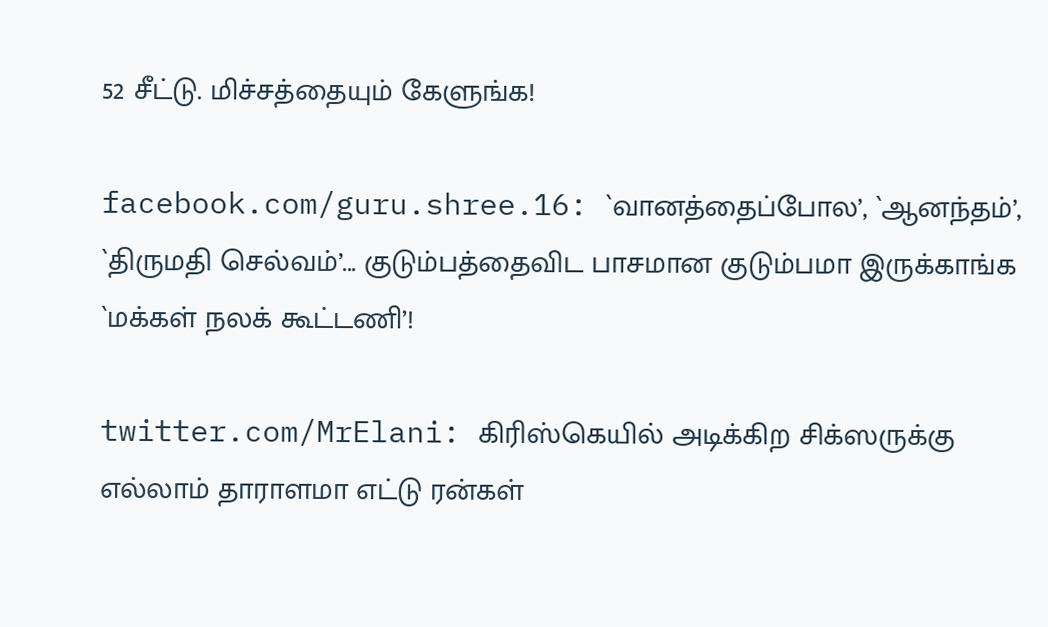52 சீட்டு. மிச்சத்தையும் கேளுங்க!

facebook.com/guru.shree.16: `வானத்தைப்போல’, `ஆனந்தம்’, `திருமதி செல்வம்’... குடும்பத்தைவிட பாசமான குடும்பமா இருக்காங்க `மக்கள் நலக் கூட்டணி’!

twitter.com/MrElani: கிரிஸ்கெயில் அடிக்கிற சிக்ஸருக்கு எல்லாம் தாராளமா எட்டு ரன்கள்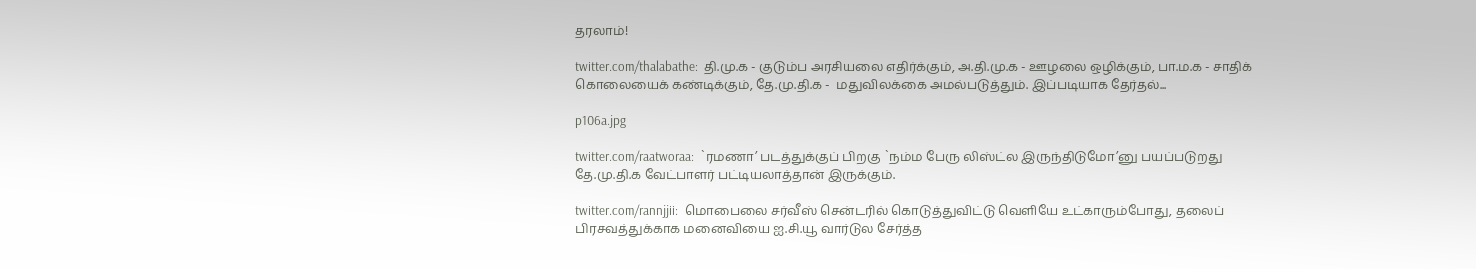தரலாம்!

twitter.com/thalabathe:  தி.மு.க - குடும்ப அரசியலை எதிர்க்கும், அ.தி.மு.க - ஊழலை ஒழிக்கும், பா.ம.க - சாதிக் கொலையைக் கண்டிக்கும், தே.மு.தி.க -  மதுவிலக்கை அமல்படுத்தும். இப்படியாக தேர்தல்...

p106a.jpg

twitter.com/raatworaa:  `ரமணா’ படத்துக்குப் பிறகு `நம்ம பேரு லிஸ்ட்ல இருந்திடுமோ’னு பயப்படுறது தே.மு.தி.க வேட்பாளர் பட்டியலாத்தான் இருக்கும்.

twitter.com/rannjjii:  மொபைலை சர்வீஸ் சென்டரில் கொடுத்துவிட்டு வெளியே உட்காரும்போது, தலைப் பிரசவத்துக்காக மனைவியை ஐ.சி.யூ வார்டுல சேர்த்த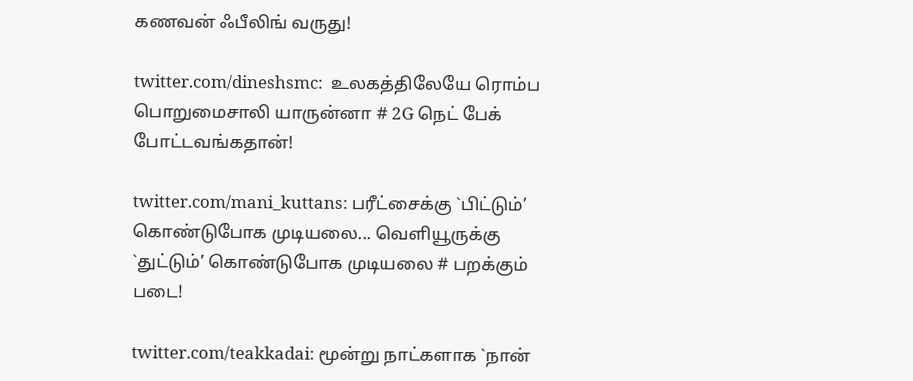கணவன் ஃபீலிங் வருது!

twitter.com/dineshsmc:  உலகத்திலேயே ரொம்ப பொறுமைசாலி யாருன்னா # 2G நெட் பேக் போட்டவங்கதான்!

twitter.com/mani_kuttans: பரீட்சைக்கு `பிட்டும்’ கொண்டுபோக முடியலை... வெளியூருக்கு `துட்டும்’ கொண்டுபோக முடியலை # பறக்கும் படை!

twitter.com/teakkadai: மூன்று நாட்களாக `நான்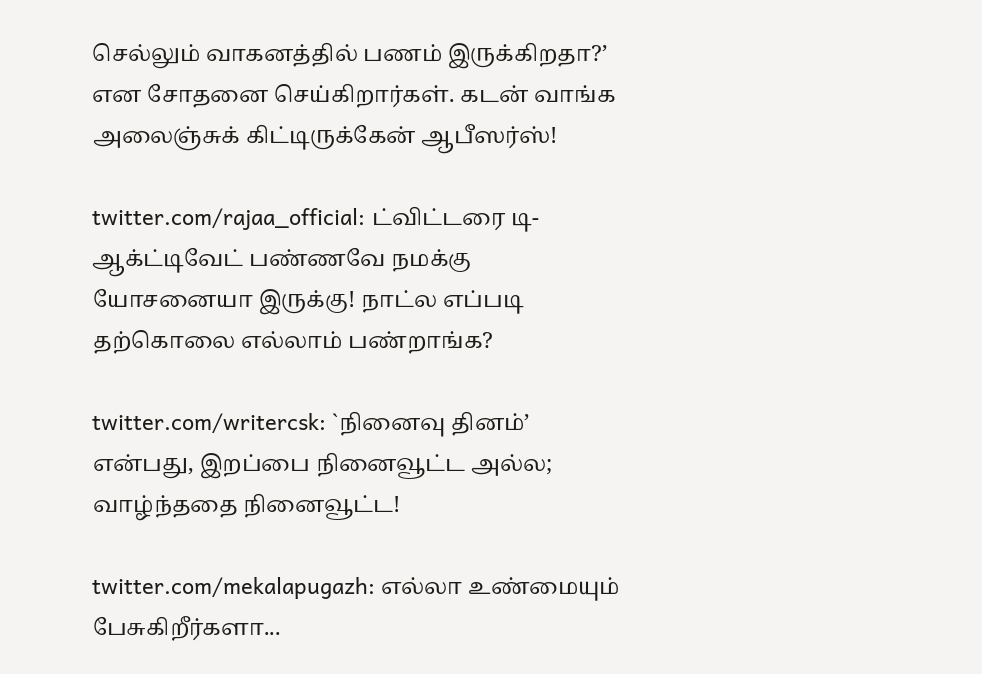செல்லும் வாகனத்தில் பணம் இருக்கிறதா?’ என சோதனை செய்கிறார்கள். கடன் வாங்க அலைஞ்சுக் கிட்டிருக்கேன் ஆபீஸர்ஸ்!

twitter.com/rajaa_official: ட்விட்டரை டி-ஆக்ட்டிவேட் பண்ணவே நமக்கு யோசனையா இருக்கு! நாட்ல எப்படி தற்கொலை எல்லாம் பண்றாங்க?

twitter.com/writercsk: `நினைவு தினம்’ என்பது, இறப்பை நினைவூட்ட அல்ல; வாழ்ந்ததை நினைவூட்ட!

twitter.com/mekalapugazh: எல்லா உண்மையும் பேசுகிறீர்களா...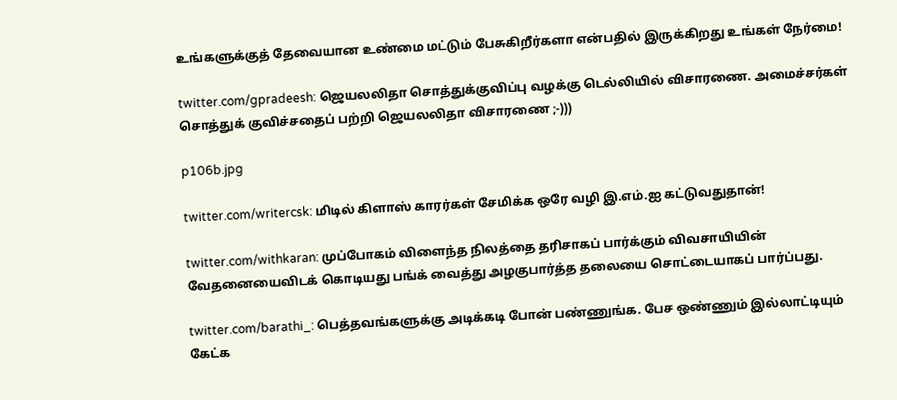உங்களுக்குத் தேவையான உண்மை மட்டும் பேசுகிறீர்களா என்பதில் இருக்கிறது உங்கள் நேர்மை!

twitter.com/gpradeesh: ஜெயலலிதா சொத்துக்குவிப்பு வழக்கு டெல்லியில் விசாரணை. அமைச்சர்கள் சொத்துக் குவிச்சதைப் பற்றி ஜெயலலிதா விசாரணை ;-)))

p106b.jpg

twitter.com/writercsk: மிடில் கிளாஸ் காரர்கள் சேமிக்க ஒரே வழி இ.எம்.ஐ கட்டுவதுதான்!

twitter.com/withkaran: முப்போகம் விளைந்த நிலத்தை தரிசாகப் பார்க்கும் விவசாயியின் வேதனையைவிடக் கொடியது பங்க் வைத்து அழகுபார்த்த தலையை சொட்டையாகப் பார்ப்பது.

twitter.com/barathi_: பெத்தவங்களுக்கு அடிக்கடி போன் பண்ணுங்க. பேச ஒண்ணும் இல்லாட்டியும் கேட்க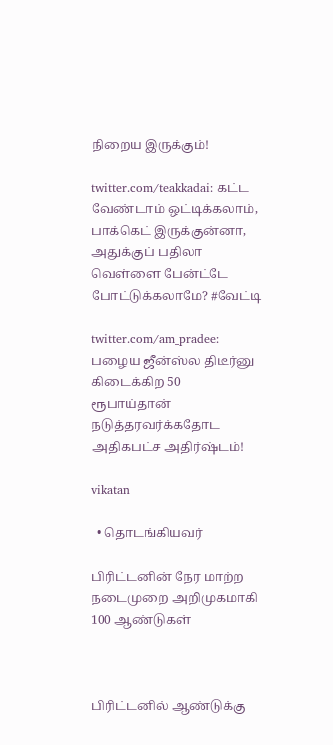நிறைய இருக்கும்!

twitter.com/teakkadai: கட்ட வேண்டாம் ஒட்டிக்கலாம், பாக்கெட் இருக்குன்னா, அதுக்குப் பதிலா வெள்ளை பேன்ட்டே போட்டுக்கலாமே? #வேட்டி

twitter.com/am_pradee: பழைய ஜீன்ஸ்ல திடீர்னு கிடைக்கிற 50 ரூபாய்தான் நடுத்தரவர்க்கதோட அதிகபட்ச அதிர்ஷ்டம்!

vikatan

  • தொடங்கியவர்

பிரிட்டனின் நேர மாற்ற நடைமுறை அறிமுகமாகி 100 ஆண்டுகள்



பிரிட்டனில் ஆண்டுக்கு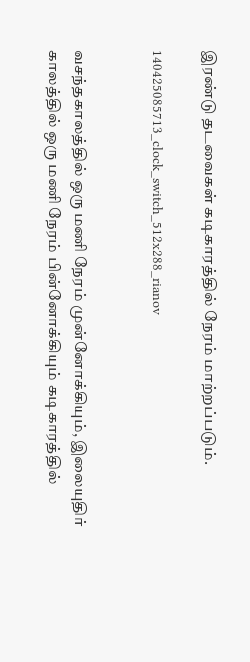இரண்டு தடவைகள் கடிகாரத்தில் நேரம் மாற்றப்படும்.

140425085713_clock_switch_512x288_rianov


வசந்தகாலத்தில் ஒரு மணி நேரம் முன்னோக்கியும், இலையுதிர் காலத்தில் ஒரு மணி நேரம் பின்னோக்கியும் கடிகாரத்தில்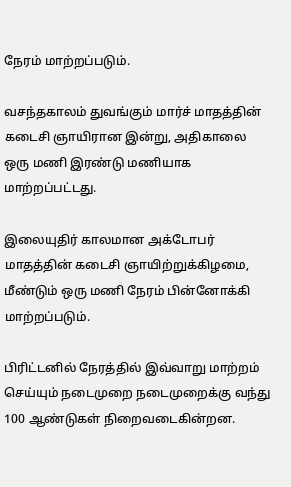நேரம் மாற்றப்படும்.

வசந்தகாலம் துவங்கும் மார்ச் மாதத்தின் கடைசி ஞாயிரான இன்று, அதிகாலை ஒரு மணி இரண்டு மணியாக மாற்றப்பட்டது.

இலையுதிர் காலமான அக்டோபர் மாதத்தின் கடைசி ஞாயிற்றுக்கிழமை, மீண்டும் ஒரு மணி நேரம் பின்னோக்கி மாற்றப்படும்.

பிரிட்டனில் நேரத்தில் இவ்வாறு மாற்றம் செய்யும் நடைமுறை நடைமுறைக்கு வந்து 100 ஆண்டுகள் நிறைவடைகின்றன.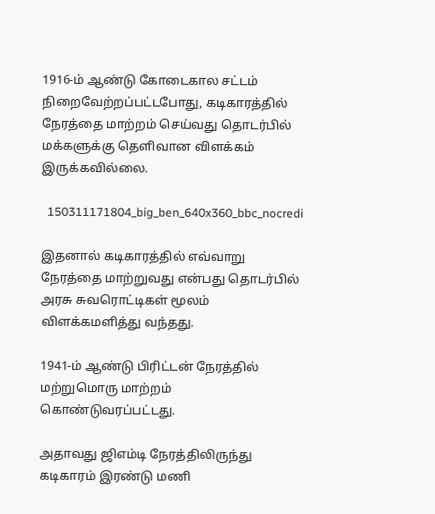1916-ம் ஆண்டு கோடைகால சட்டம் நிறைவேற்றப்பட்டபோது, கடிகாரத்தில் நேரத்தை மாற்றம் செய்வது தொடர்பில் மக்களுக்கு தெளிவான விளக்கம் இருக்கவில்லை.

  150311171804_big_ben_640x360_bbc_nocredi

இதனால் கடிகாரத்தில் எவ்வாறு நேரத்தை மாற்றுவது என்பது தொடர்பில் அரசு சுவரொட்டிகள் மூலம் விளக்கமளித்து வந்தது.

1941-ம் ஆண்டு பிரிட்டன் நேரத்தில் மற்றுமொரு மாற்றம் கொண்டுவரப்பட்டது.

அதாவது ஜிஎம்டி நேரத்திலிருந்து கடிகாரம் இரண்டு மணி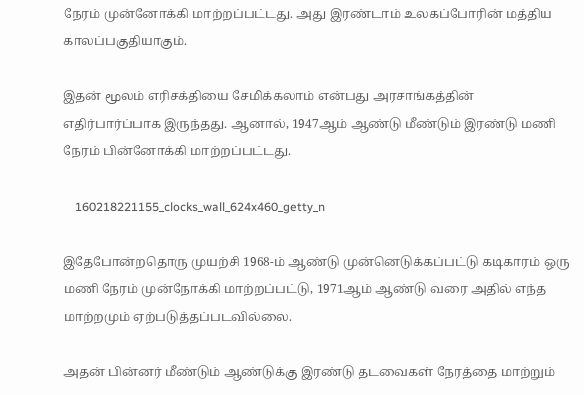நேரம் முன்னோக்கி மாற்றப்பட்டது. அது இரண்டாம் உலகப்போரின் மத்திய காலப்பகுதியாகும்.

இதன் மூலம் எரிசக்தியை சேமிக்கலாம் என்பது அரசாங்கத்தின் எதிர்பார்ப்பாக இருந்தது. ஆனால், 1947ஆம் ஆண்டு மீண்டும் இரண்டு மணி நேரம் பின்னோக்கி மாற்றப்பட்டது.

    160218221155_clocks_wall_624x460_getty_n

இதேபோன்றதொரு முயற்சி 1968-ம் ஆண்டு முன்னெடுக்கப்பட்டு கடிகாரம் ஒரு மணி நேரம் முன்நோக்கி மாற்றப்பட்டு, 1971ஆம் ஆண்டு வரை அதில் எந்த மாற்றமும் ஏற்படுத்தப்படவில்லை.

அதன் பின்னர் மீண்டும் ஆண்டுக்கு இரண்டு தடவைகள் நேரத்தை மாற்றும்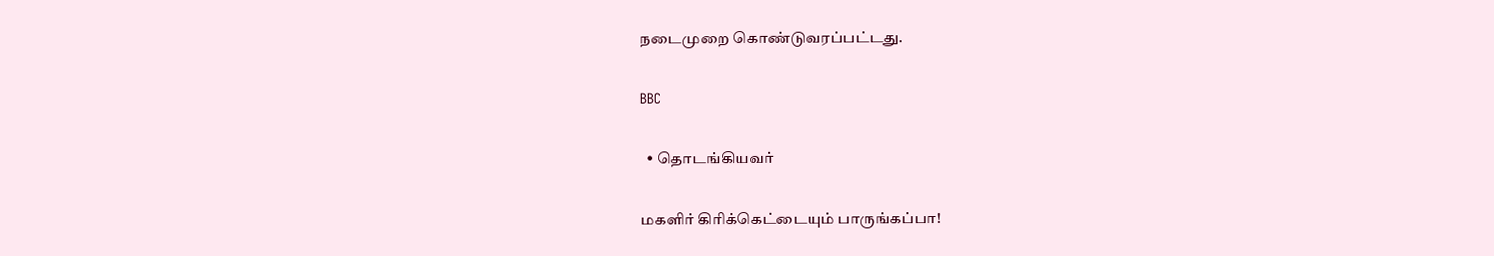நடைமுறை கொண்டுவரப்பட்டது.

BBC

  • தொடங்கியவர்

மகளிர் கிரிக்கெட்டையும் பாருங்கப்பா!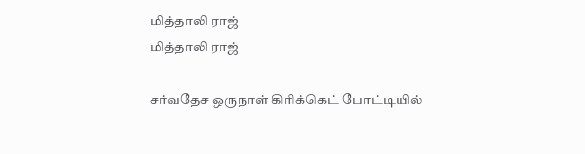மித்தாலி ராஜ்
மித்தாலி ராஜ்

சர்வதேச ஒருநாள் கிரிக்கெட் போட்டியில்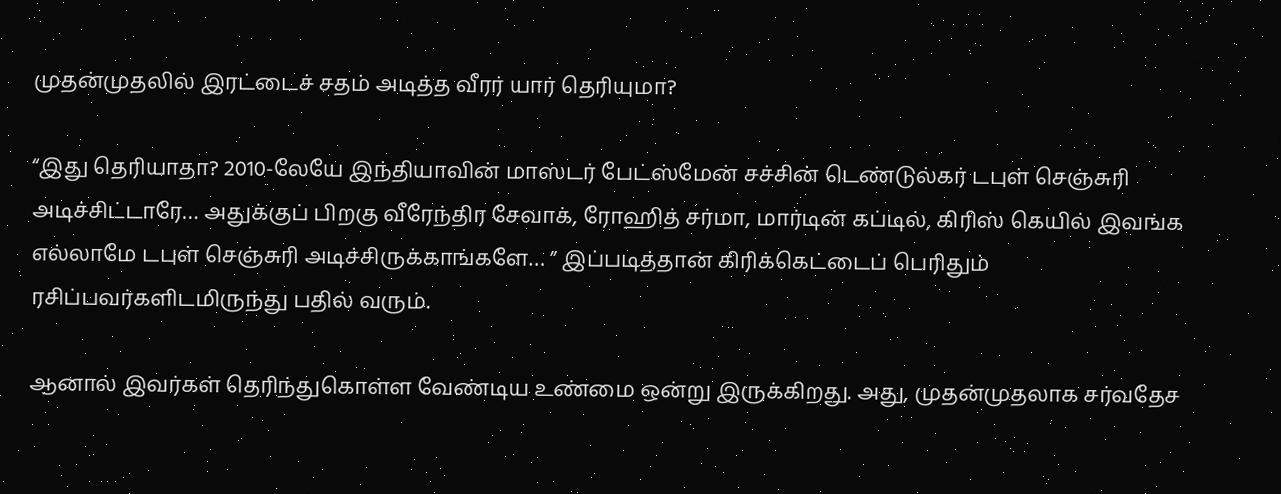முதன்முதலில் இரட்டைச் சதம் அடித்த வீரர் யார் தெரியுமா?

“இது தெரியாதா? 2010-லேயே இந்தியாவின் மாஸ்டர் பேட்ஸ்மேன் சச்சின் டெண்டுல்கர் டபுள் செஞ்சுரி அடிச்சிட்டாரே… அதுக்குப் பிறகு வீரேந்திர சேவாக், ரோஹித் சர்மா, மார்டின் கப்டில், கிரிஸ் கெயில் இவங்க எல்லாமே டபுள் செஞ்சுரி அடிச்சிருக்காங்களே… ” இப்படித்தான் கிரிக்கெட்டைப் பெரிதும் ரசிப்பவர்களிடமிருந்து பதில் வரும்.

ஆனால் இவர்கள் தெரிந்துகொள்ள வேண்டிய உண்மை ஒன்று இருக்கிறது. அது, முதன்முதலாக சர்வதேச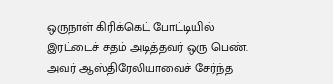ஒருநாள் கிரிக்கெட் போட்டியில் இரட்டைச் சதம் அடித்தவர் ஒரு பெண். அவர் ஆஸ்திரேலியாவைச் சேர்ந்த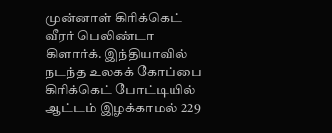முன்னாள் கிரிக்கெட் வீரர் பெலிண்டா கிளார்க். இந்தியாவில் நடந்த உலகக் கோப்பை கிரிக்கெட் போட்டியில் ஆட்டம் இழக்காமல் 229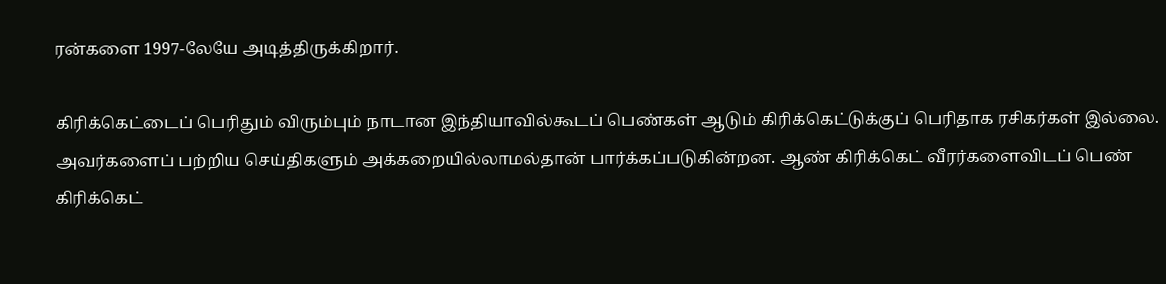ரன்களை 1997-லேயே அடித்திருக்கிறார்.

கிரிக்கெட்டைப் பெரிதும் விரும்பும் நாடான இந்தியாவில்கூடப் பெண்கள் ஆடும் கிரிக்கெட்டுக்குப் பெரிதாக ரசிகர்கள் இல்லை. அவர்களைப் பற்றிய செய்திகளும் அக்கறையில்லாமல்தான் பார்க்கப்படுகின்றன. ஆண் கிரிக்கெட் வீரர்களைவிடப் பெண் கிரிக்கெட்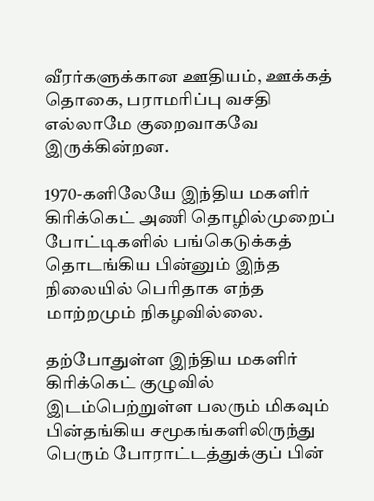வீரர்களுக்கான ஊதியம், ஊக்கத் தொகை, பராமரிப்பு வசதி எல்லாமே குறைவாகவே இருக்கின்றன.

1970-களிலேயே இந்திய மகளிர் கிரிக்கெட் அணி தொழில்முறைப் போட்டிகளில் பங்கெடுக்கத் தொடங்கிய பின்னும் இந்த நிலையில் பெரிதாக எந்த மாற்றமும் நிகழவில்லை.

தற்போதுள்ள இந்திய மகளிர் கிரிக்கெட் குழுவில் இடம்பெற்றுள்ள பலரும் மிகவும் பின்தங்கிய சமூகங்களிலிருந்து பெரும் போராட்டத்துக்குப் பின்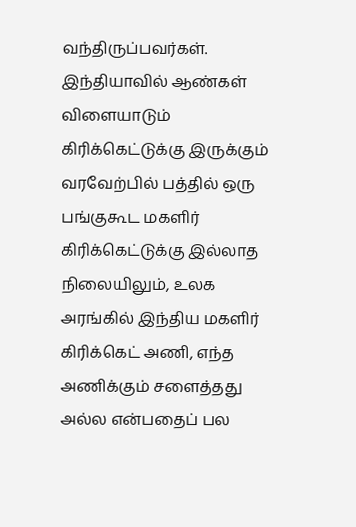வந்திருப்பவர்கள். இந்தியாவில் ஆண்கள் விளையாடும் கிரிக்கெட்டுக்கு இருக்கும் வரவேற்பில் பத்தில் ஒரு பங்குகூட மகளிர் கிரிக்கெட்டுக்கு இல்லாத நிலையிலும், உலக அரங்கில் இந்திய மகளிர் கிரிக்கெட் அணி, எந்த அணிக்கும் சளைத்தது அல்ல என்பதைப் பல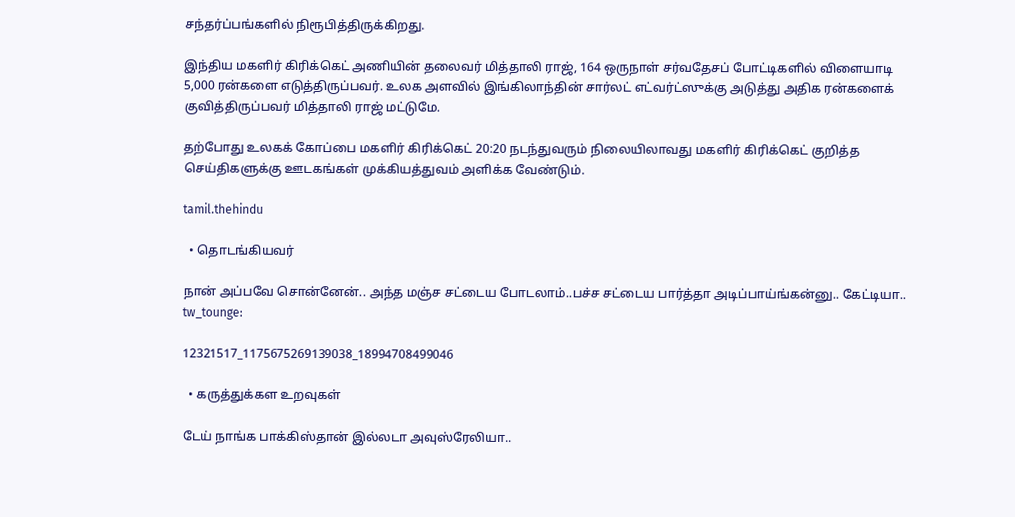சந்தர்ப்பங்களில் நிரூபித்திருக்கிறது.

இந்திய மகளிர் கிரிக்கெட் அணியின் தலைவர் மித்தாலி ராஜ், 164 ஒருநாள் சர்வதேசப் போட்டிகளில் விளையாடி 5,000 ரன்களை எடுத்திருப்பவர். உலக அளவில் இங்கிலாந்தின் சார்லட் எட்வர்ட்ஸுக்கு அடுத்து அதிக ரன்களைக் குவித்திருப்பவர் மித்தாலி ராஜ் மட்டுமே.

தற்போது உலகக் கோப்பை மகளிர் கிரிக்கெட் 20:20 நடந்துவரும் நிலையிலாவது மகளிர் கிரிக்கெட் குறித்த செய்திகளுக்கு ஊடகங்கள் முக்கியத்துவம் அளிக்க வேண்டும்.

tamil.thehindu

  • தொடங்கியவர்

நான் அப்பவே சொன்னேன்.. அந்த மஞ்ச சட்டைய போடலாம்..பச்ச சட்டைய பார்த்தா அடிப்பாய்ங்கன்னு.. கேட்டியா.. tw_tounge:

12321517_1175675269139038_18994708499046

  • கருத்துக்கள உறவுகள்

டேய் நாங்க பாக்கிஸ்தான் இல்லடா அவுஸ்ரேலியா..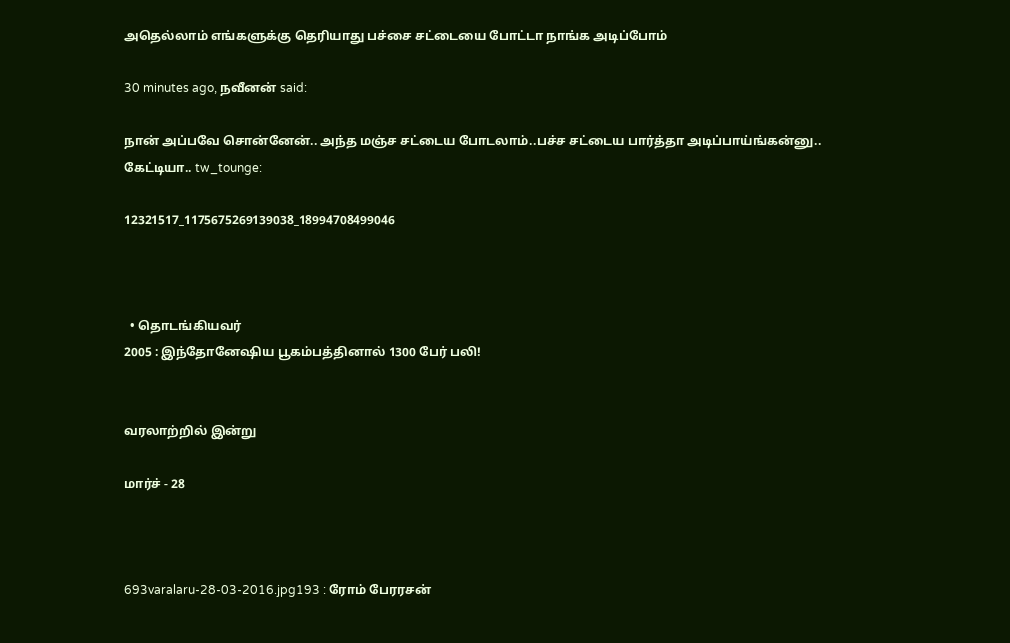அதெல்லாம் எங்களுக்கு தெரியாது பச்சை சட்டையை போட்டா நாங்க அடிப்போம்

30 minutes ago, நவீனன் said:

நான் அப்பவே சொன்னேன்.. அந்த மஞ்ச சட்டைய போடலாம்..பச்ச சட்டைய பார்த்தா அடிப்பாய்ங்கன்னு.. கேட்டியா.. tw_tounge:

12321517_1175675269139038_18994708499046



  • தொடங்கியவர்
2005 : இந்தோனேஷிய பூகம்பத்தினால் 1300 பேர் பலி!


வரலாற்றில் இன்று

மார்ச் - 28



693varalaru-28-03-2016.jpg193 : ரோம் பேரரசன்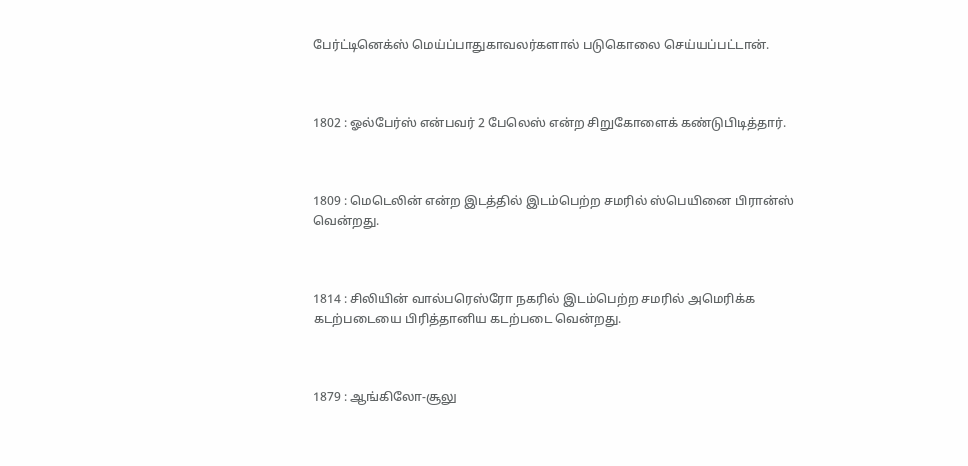பேர்ட்டினெக்ஸ் மெய்ப்பாதுகாவலர்களால் படுகொலை செய்யப்பட்டான்.



1802 : ஓல்பேர்ஸ் என்பவர் 2 பேலெஸ் என்ற சிறுகோளைக் கண்டுபிடித்தார்.



1809 : மெடெலின் என்ற இடத்தில் இடம்பெற்ற சமரில் ஸ்பெயினை பிரான்ஸ் வென்றது.



1814 : சிலியின் வால்பரெஸ்ரோ நகரில் இடம்பெற்ற சமரில் அமெரிக்க கடற்படையை பிரித்தானிய கடற்படை வென்றது.



1879 : ஆங்கிலோ-சூலு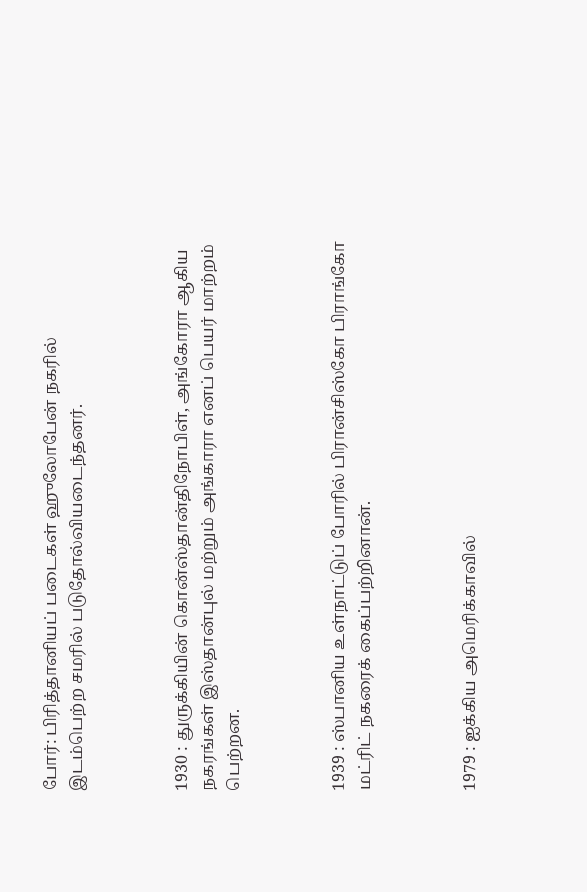போர்: பிரித்தானியப் படைகள் ஹுலோபேன் நகரில் இடம்பெற்ற சமரில் படுதோல்வியடைந்தனர்.



1930 : துருக்கியின் கொன்ஸ்தான்திநோபிள், அங்கோரா ஆகிய நகரங்கள் இஸ்தான்புல் மற்றும் அங்காரா எனப் பெயர் மாற்றம் பெற்றன.



1939 : ஸ்பானிய உள்நாட்டுப் போரில் பிரான்சிஸ்கோ பிராங்கோ மட்ரிட் நகரைக் கைப்பற்றினான்.



1979 : ஐக்கிய அமெரிக்காவில்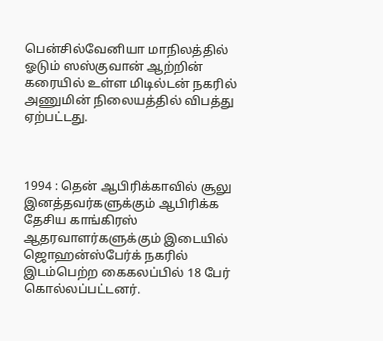பென்சில்வேனியா மாநிலத்தில் ஓடும் ஸஸ்குவான் ஆற்றின் கரையில் உள்ள மிடில்டன் நகரில் அணுமின் நிலையத்தில் விபத்து ஏற்பட்டது.



1994 : தென் ஆபிரிக்காவில் சூலு இனத்தவர்களுக்கும் ஆபிரிக்க தேசிய காங்கிரஸ் ஆதரவாளர்களுக்கும் இடையில் ஜொஹன்ஸ்பேர்க் நகரில் இடம்பெற்ற கைகலப்பில் 18 பேர் கொல்லப்பட்டனர்.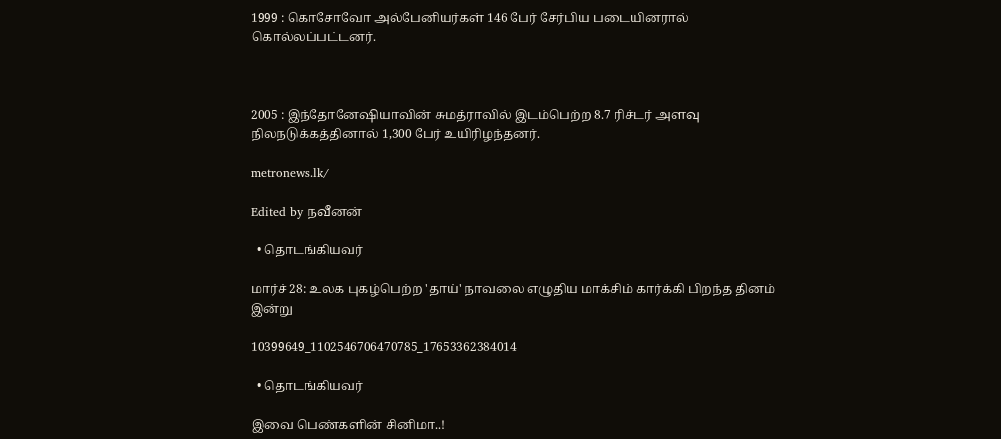1999 : கொசோவோ அல்பேனியர்கள் 146 பேர் சேர்பிய படையினரால் கொல்லப்பட்டனர்.



2005 : இந்தோனேஷியாவின் சுமத்ராவில் இடம்பெற்ற 8.7 ரிச்டர் அளவு நிலநடுக்கத்தினால் 1,300 பேர் உயிரிழந்தனர்.

metronews.lk/

Edited by நவீனன்

  • தொடங்கியவர்

மார்ச் 28: உலக புகழ்பெற்ற 'தாய்' நாவலை எழுதிய மாக்சிம் கார்க்கி பிறந்த தினம் இன்று

10399649_1102546706470785_17653362384014

  • தொடங்கியவர்

இவை பெண்களின் சினிமா..!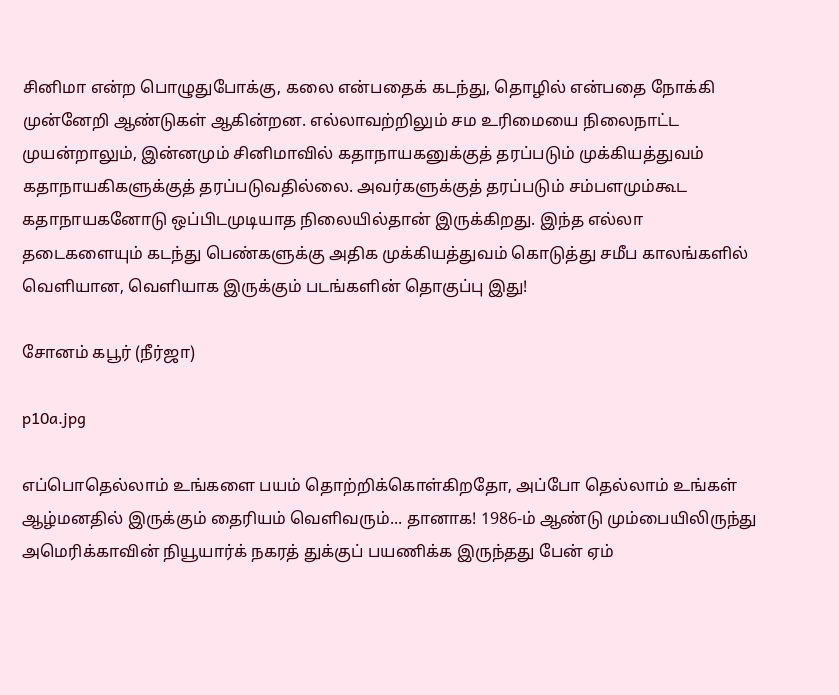சினிமா என்ற பொழுதுபோக்கு, கலை என்பதைக் கடந்து, தொழில் என்பதை நோக்கி முன்னேறி ஆண்டுகள் ஆகின்றன. எல்லாவற்றிலும் சம உரிமையை நிலைநாட்ட முயன்றாலும், இன்னமும் சினிமாவில் கதாநாயகனுக்குத் தரப்படும் முக்கியத்துவம் கதாநாயகிகளுக்குத் தரப்படுவதில்லை. அவர்களுக்குத் தரப்படும் சம்பளமும்கூட கதாநாயகனோடு ஒப்பிடமுடியாத நிலையில்தான் இருக்கிறது. இந்த எல்லா தடைகளையும் கடந்து பெண்களுக்கு அதிக முக்கியத்துவம் கொடுத்து சமீப காலங்களில் வெளியான, வெளியாக இருக்கும் படங்களின் தொகுப்பு இது!

சோனம் கபூர் (நீர்ஜா)

p10a.jpg

எப்பொதெல்லாம் உங்களை பயம் தொற்றிக்கொள்கிறதோ, அப்போ தெல்லாம் உங்கள் ஆழ்மனதில் இருக்கும் தைரியம் வெளிவரும்... தானாக! 1986-ம் ஆண்டு மும்பையிலிருந்து அமெரிக்காவின் நியூயார்க் நகரத் துக்குப் பயணிக்க இருந்தது பேன் ஏம்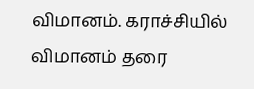விமானம். கராச்சியில் விமானம் தரை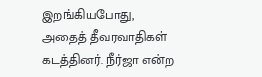இறங்கியபோது, அதைத் தீவரவாதிகள் கடத்தினர். நீர்ஜா என்ற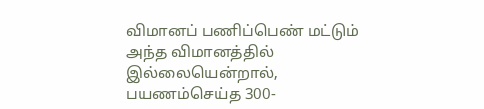விமானப் பணிப்பெண் மட்டும் அந்த விமானத்தில் இல்லையென்றால், பயணம்செய்த 300-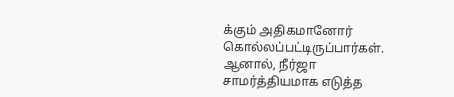க்கும் அதிகமானோர் கொல்லப்பட்டிருப்பார்கள். ஆனால், நீர்ஜா சாமர்த்தியமாக எடுத்த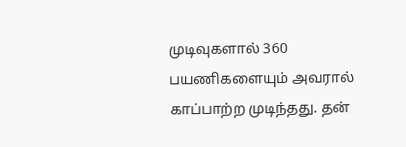முடிவுகளால் 360 பயணிகளையும் அவரால் காப்பாற்ற முடிந்தது. தன்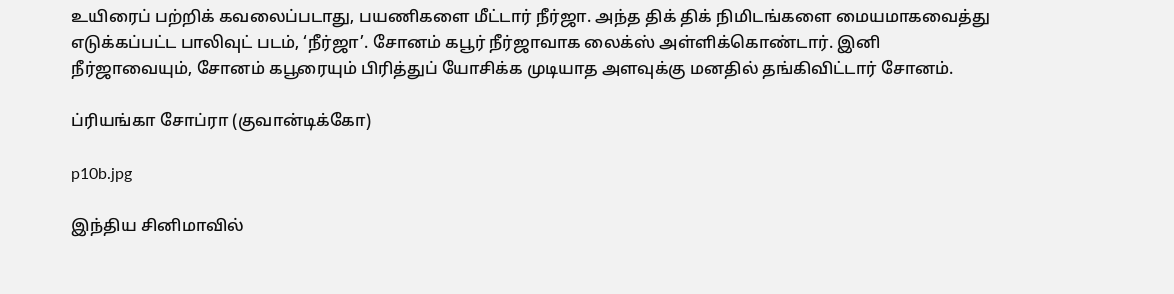உயிரைப் பற்றிக் கவலைப்படாது, பயணிகளை மீட்டார் நீர்ஜா. அந்த திக் திக் நிமிடங்களை மையமாகவைத்து எடுக்கப்பட்ட பாலிவுட் படம், ‘நீர்ஜா’. சோனம் கபூர் நீர்ஜாவாக லைக்ஸ் அள்ளிக்கொண்டார். இனி நீர்ஜாவையும், சோனம் கபூரையும் பிரித்துப் யோசிக்க முடியாத அளவுக்கு மனதில் தங்கிவிட்டார் சோனம்.

ப்ரியங்கா சோப்ரா (குவான்டிக்கோ)

p10b.jpg

இந்திய சினிமாவில்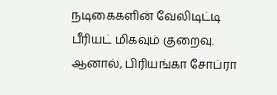நடிகைகளின் வேலிடிட்டி பீரியட் மிகவும் குறைவு. ஆனால், பிரியங்கா சோப்ரா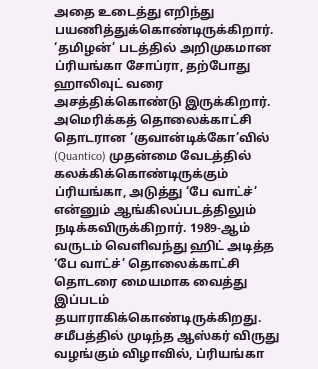அதை உடைத்து எறிந்து பயணித்துக்கொண்டிருக்கிறார். ‘தமிழன்’ படத்தில் அறிமுகமான ப்ரியங்கா சோப்ரா, தற்போது ஹாலிவுட் வரை அசத்திக்கொண்டு இருக்கிறார். அமெரிக்கத் தொலைக்காட்சி தொடரான ‘குவான்டிக்கோ’வில் (Quantico) முதன்மை வேடத்தில் கலக்கிக்கொண்டிருக்கும் ப்ரியங்கா, அடுத்து ‘பே வாட்ச்’ என்னும் ஆங்கிலப்படத்திலும் நடிக்கவிருக்கிறார். 1989-ஆம் வருடம் வெளிவந்து ஹிட் அடித்த ‘பே வாட்ச்’ தொலைக்காட்சி தொடரை மையமாக வைத்து இப்படம் தயாராகிக்கொண்டிருக்கிறது. சமீபத்தில் முடிந்த ஆஸ்கர் விருது வழங்கும் விழாவில், ப்ரியங்கா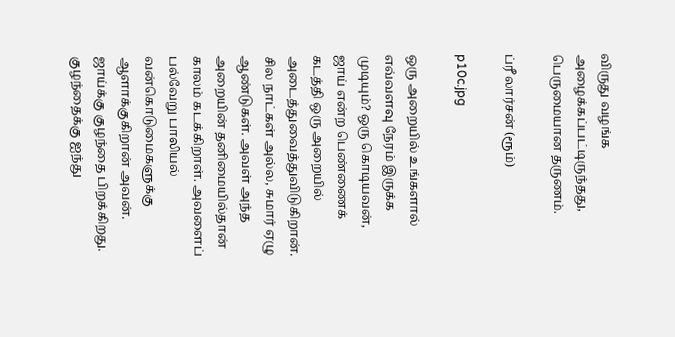விருது வழங்க அழைக்கப்பட்டிருந்தது, பெருமையான தருணம்.

ப்ரீ லார்சன் (ரூம்)

p10c.jpg

ஒரு அறையில் உங்களால் எவ்வளவு நேரம் இருக்க முடியும்? ஒரு கொடியவன், ஜாய் என்ற பெண்ணைக் கடத்தி ஒரு அறையில் அடைத்துவைத்துவிடுகிறான். சில நாட்கள் அல்ல, சுமார் ஏழு ஆண்டுகள். அவள் அந்த அறையின் தனிமையில்தான் காலம் கடக்கிறாள். அவளைப் பல்வேறு பாலியல் வன்கொடுமைகளுக்கு ஆளாக்குகிறான் அவன். ஜாய்க்கு குழந்தை பிறக்கிறது. குழந்தைக்கு ஐந்து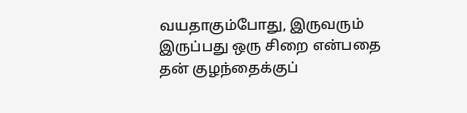வயதாகும்போது, இருவரும் இருப்பது ஒரு சிறை என்பதை தன் குழந்தைக்குப்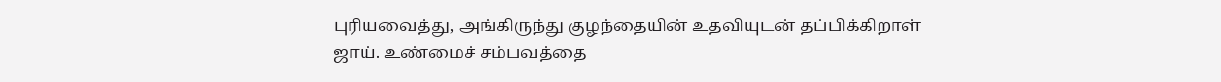புரியவைத்து, அங்கிருந்து குழந்தையின் உதவியுடன் தப்பிக்கிறாள் ஜாய். உண்மைச் சம்பவத்தை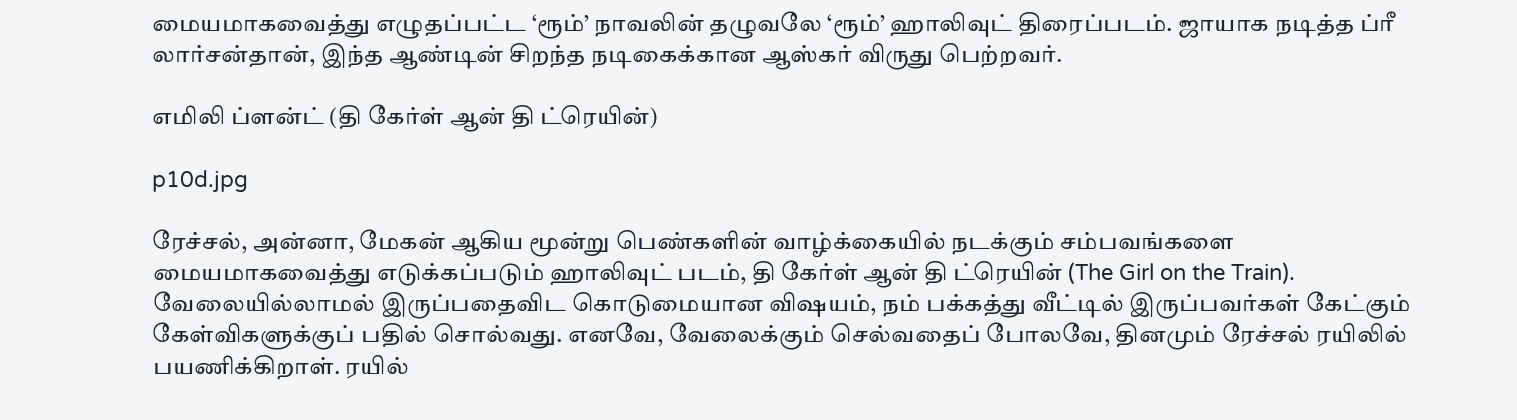மையமாகவைத்து எழுதப்பட்ட ‘ரூம்’ நாவலின் தழுவலே ‘ரூம்’ ஹாலிவுட் திரைப்படம். ஜாயாக நடித்த ப்ரீ லார்சன்தான், இந்த ஆண்டின் சிறந்த நடிகைக்கான ஆஸ்கர் விருது பெற்றவர்.

எமிலி ப்ளன்ட் (தி கேர்ள் ஆன் தி ட்ரெயின்)

p10d.jpg

ரேச்சல், அன்னா, மேகன் ஆகிய மூன்று பெண்களின் வாழ்க்கையில் நடக்கும் சம்பவங்களை மையமாகவைத்து எடுக்கப்படும் ஹாலிவுட் படம், தி கேர்ள் ஆன் தி ட்ரெயின் (The Girl on the Train). வேலையில்லாமல் இருப்பதைவிட கொடுமையான விஷயம், நம் பக்கத்து வீட்டில் இருப்பவர்கள் கேட்கும் கேள்விகளுக்குப் பதில் சொல்வது. எனவே, வேலைக்கும் செல்வதைப் போலவே, தினமும் ரேச்சல் ரயிலில் பயணிக்கிறாள். ரயில்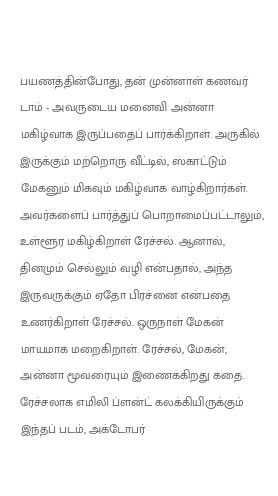பயணத்தின்போது, தன் முன்னாள் கணவர் டாம் - அவருடைய மனைவி அன்னா  மகிழ்வாக இருப்பதைப் பார்க்கிறாள். அருகில் இருக்கும் மற்றொரு வீட்டில், ஸ்காட்டும் மேகனும் மிகவும் மகிழ்வாக வாழ்கிறார்கள். அவர்களைப் பார்த்துப் பொறாமைப்பட்டாலும், உள்ளூர மகிழ்கிறாள் ரேச்சல். ஆனால், தினமும் செல்லும் வழி என்பதால், அந்த இருவருக்கும் ஏதோ பிரச்னை என்பதை உணர்கிறாள் ரேச்சல். ஒருநாள் மேகன் மாயமாக மறைகிறாள். ரேச்சல், மேகன், அன்னா மூவரையும் இணைக்கிறது கதை. ரேச்சலாக எமிலி ப்ளன்ட் கலக்கியிருக்கும் இந்தப் படம், அக்டோபர்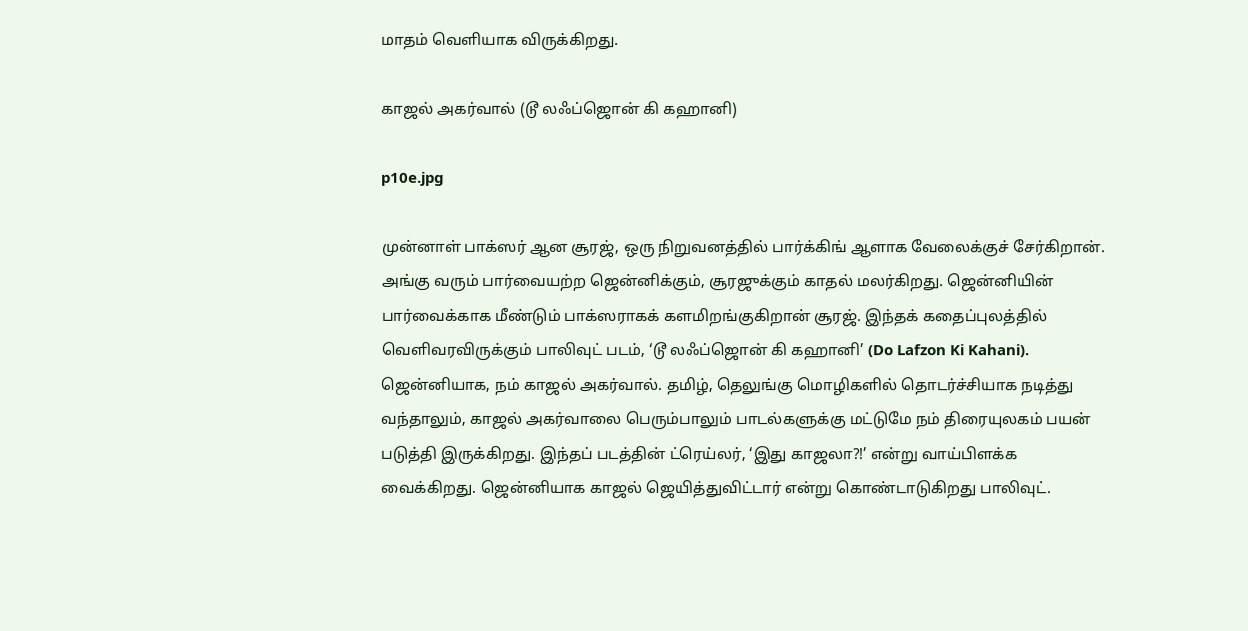மாதம் வெளியாக விருக்கிறது.

காஜல் அகர்வால் (டூ லஃப்ஜொன் கி கஹானி)

p10e.jpg

முன்னாள் பாக்ஸர் ஆன சூரஜ், ஒரு நிறுவனத்தில் பார்க்கிங் ஆளாக வேலைக்குச் சேர்கிறான். அங்கு வரும் பார்வையற்ற ஜென்னிக்கும், சூரஜுக்கும் காதல் மலர்கிறது. ஜென்னியின் பார்வைக்காக மீண்டும் பாக்ஸராகக் களமிறங்குகிறான் சூரஜ். இந்தக் கதைப்புலத்தில் வெளிவரவிருக்கும் பாலிவுட் படம், ‘டூ லஃப்ஜொன் கி கஹானி’ (Do Lafzon Ki Kahani). ஜென்னியாக, நம் காஜல் அகர்வால். தமிழ், தெலுங்கு மொழிகளில் தொடர்ச்சியாக நடித்து வந்தாலும், காஜல் அகர்வாலை பெரும்பாலும் பாடல்களுக்கு மட்டுமே நம் திரையுலகம் பயன் படுத்தி இருக்கிறது. இந்தப் படத்தின் ட்ரெய்லர், ‘இது காஜலா?!’ என்று வாய்பிளக்க வைக்கிறது. ஜென்னியாக காஜல் ஜெயித்துவிட்டார் என்று கொண்டாடுகிறது பாலிவுட்.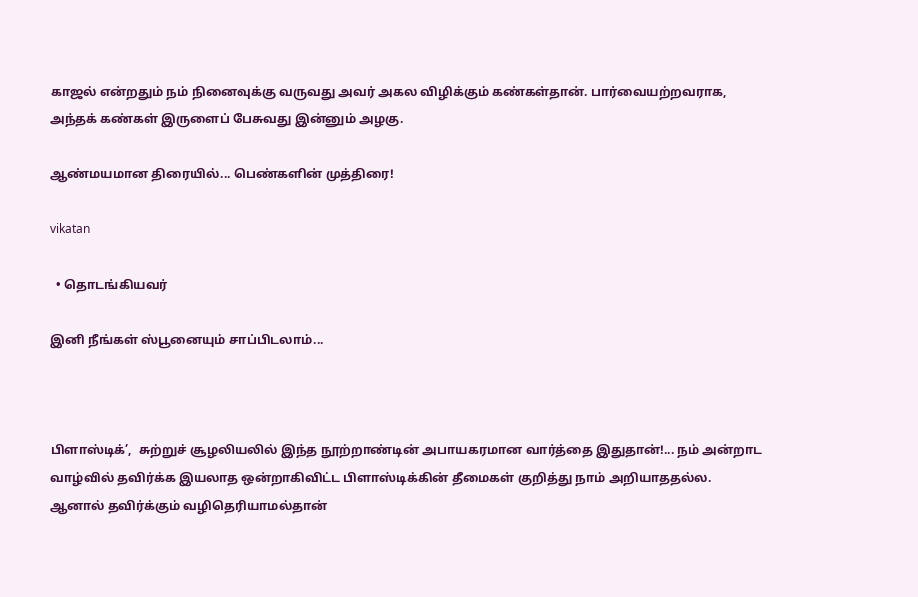காஜல் என்றதும் நம் நினைவுக்கு வருவது அவர் அகல விழிக்கும் கண்கள்தான். பார்வையற்றவராக, அந்தக் கண்கள் இருளைப் பேசுவது இன்னும் அழகு.

ஆண்மயமான திரையில்... பெண்களின் முத்திரை!

vikatan

  • தொடங்கியவர்

இனி நீங்கள் ஸ்பூனையும் சாப்பிடலாம்...



பிளாஸ்டிக்’,  சுற்றுச் சூழலியலில் இந்த நூற்றாண்டின் அபாயகரமான வார்த்தை இதுதான்!... நம் அன்றாட வாழ்வில் தவிர்க்க இயலாத ஒன்றாகிவிட்ட பிளாஸ்டிக்கின் தீமைகள் குறித்து நாம் அறியாததல்ல. ஆனால் தவிர்க்கும் வழிதெரியாமல்தான்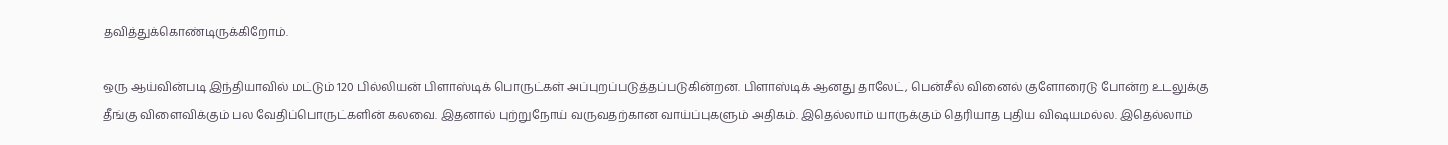தவித்துக்கொண்டிருக்கிறோம்.

ஒரு ஆய்வின்படி இந்தியாவில் மட்டும் 120 பில்லியன் பிளாஸ்டிக் பொருட்கள் அப்புறப்படுத்தப்படுகின்றன. பிளாஸ்டிக் ஆனது தாலேட், பென்சீல் வினைல் குளோரைடு போன்ற உடலுக்கு தீங்கு விளைவிக்கும் பல வேதிப்பொருட்களின் கலவை. இதனால் புற்றுநோய் வருவதற்கான வாய்ப்புகளும் அதிகம். இதெல்லாம் யாருக்கும் தெரியாத புதிய விஷயமல்ல. இதெல்லாம்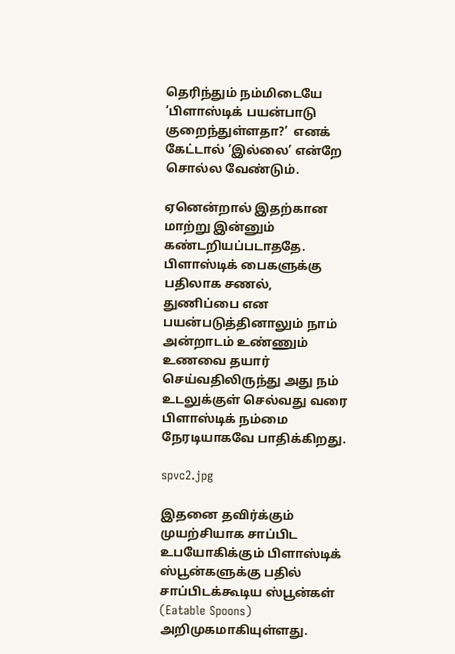தெரிந்தும் நம்மிடையே ’பிளாஸ்டிக் பயன்பாடு குறைந்துள்ளதா?’  எனக் கேட்டால் ’இல்லை’ என்றே சொல்ல வேண்டும்.

ஏனென்றால் இதற்கான மாற்று இன்னும் கண்டறியப்படாததே. பிளாஸ்டிக் பைகளுக்கு பதிலாக சணல், துணிப்பை என பயன்படுத்தினாலும் நாம் அன்றாடம் உண்ணும் உணவை தயார் செய்வதிலிருந்து அது நம் உடலுக்குள் செல்வது வரை பிளாஸ்டிக் நம்மை நேரடியாகவே பாதிக்கிறது.

spvc2.jpg

இதனை தவிர்க்கும் முயற்சியாக சாப்பிட உபயோகிக்கும் பிளாஸ்டிக் ஸ்பூன்களுக்கு பதில் சாப்பிடக்கூடிய ஸ்பூன்கள் (Eatable Spoons) அறிமுகமாகியுள்ளது.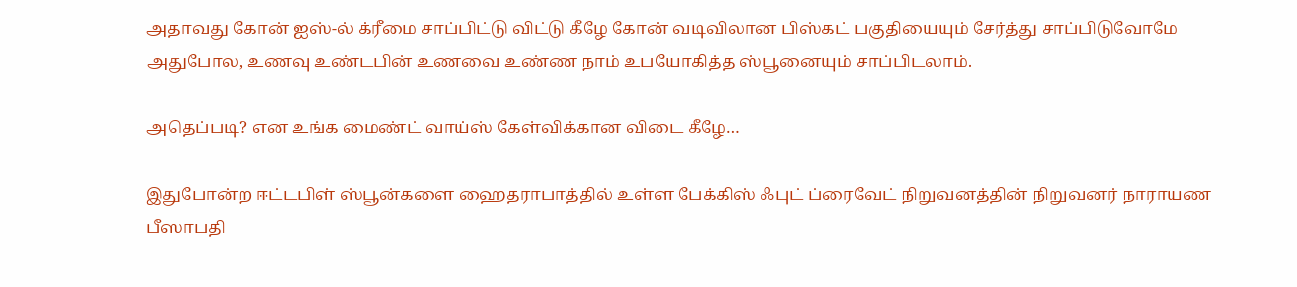அதாவது கோன் ஐஸ்-ல் க்ரீமை சாப்பிட்டு விட்டு கீழே கோன் வடிவிலான பிஸ்கட் பகுதியையும் சேர்த்து சாப்பிடுவோமே அதுபோல, உணவு உண்டபின் உணவை உண்ண நாம் உபயோகித்த ஸ்பூனையும் சாப்பிடலாம்.

அதெப்படி? என உங்க மைண்ட் வாய்ஸ் கேள்விக்கான விடை கீழே…

இதுபோன்ற ஈட்டபிள் ஸ்பூன்களை ஹைதராபாத்தில் உள்ள பேக்கிஸ் ஃபுட் ப்ரைவேட் நிறுவனத்தின் நிறுவனர் நாராயண பீஸாபதி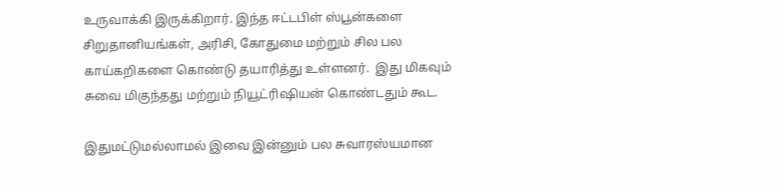உருவாக்கி இருக்கிறார். இந்த ஈட்டபிள் ஸ்பூன்களை சிறுதானியங்கள், அரிசி, கோதுமை மற்றும் சில பல காய்கறிகளை கொண்டு தயாரித்து உள்ளனர்.  இது மிகவும் சுவை மிகுந்தது மற்றும் நியூட்ரிஷியன் கொண்டதும் கூட.

இதுமட்டுமல்லாமல் இவை இன்னும் பல சுவாரஸ்யமான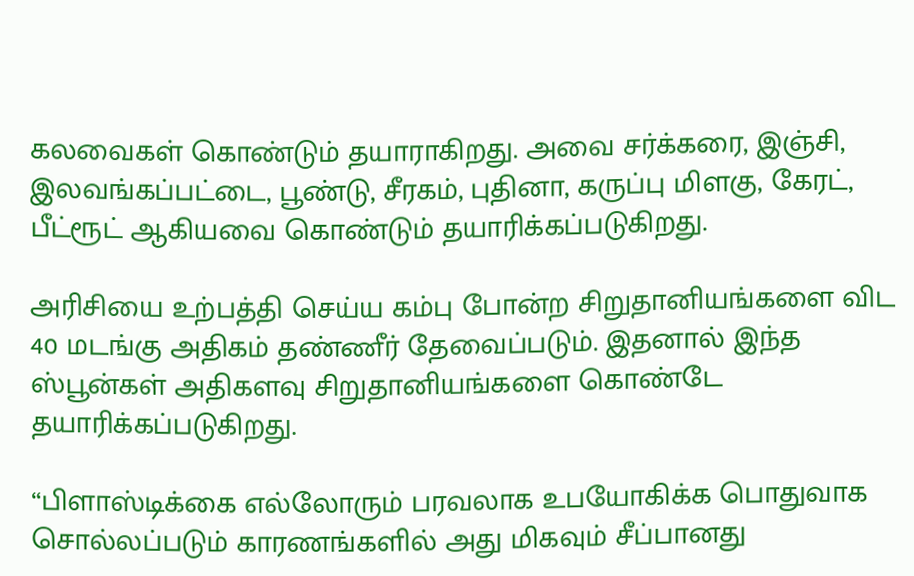கலவைகள் கொண்டும் தயாராகிறது. அவை சர்க்கரை, இஞ்சி, இலவங்கப்பட்டை, பூண்டு, சீரகம், புதினா, கருப்பு மிளகு, கேரட், பீட்ரூட் ஆகியவை கொண்டும் தயாரிக்கப்படுகிறது.

அரிசியை உற்பத்தி செய்ய கம்பு போன்ற சிறுதானியங்களை விட 40 மடங்கு அதிகம் தண்ணீர் தேவைப்படும். இதனால் இந்த ஸ்பூன்கள் அதிகளவு சிறுதானியங்களை கொண்டே தயாரிக்கப்படுகிறது.

“பிளாஸ்டிக்கை எல்லோரும் பரவலாக உபயோகிக்க பொதுவாக சொல்லப்படும் காரணங்களில் அது மிகவும் சீப்பானது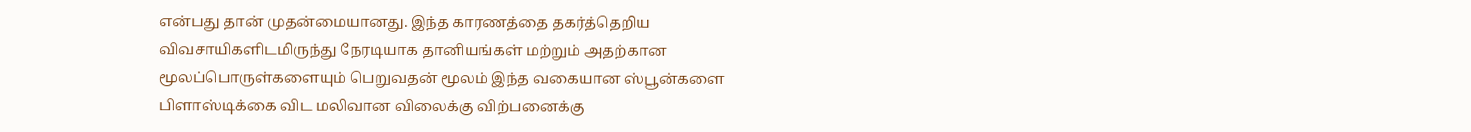என்பது தான் முதன்மையானது. இந்த காரணத்தை தகர்த்தெறிய விவசாயிகளிடமிருந்து நேரடியாக தானியங்கள் மற்றும் அதற்கான மூலப்பொருள்களையும் பெறுவதன் மூலம் இந்த வகையான ஸ்பூன்களை பிளாஸ்டிக்கை விட மலிவான விலைக்கு விற்பனைக்கு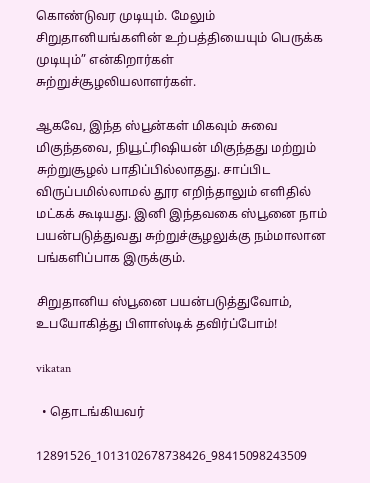கொண்டுவர முடியும். மேலும் சிறுதானியங்களின் உற்பத்தியையும் பெருக்க முடியும்” என்கிறார்கள் சுற்றுச்சூழலியலாளர்கள்.

ஆகவே, இந்த ஸ்பூன்கள் மிகவும் சுவை மிகுந்தவை, நியூட்ரிஷியன் மிகுந்தது மற்றும் சுற்றுசூழல் பாதிப்பில்லாதது. சாப்பிட விருப்பமில்லாமல் தூர எறிந்தாலும் எளிதில் மட்கக் கூடியது. இனி இந்தவகை ஸ்பூனை நாம் பயன்படுத்துவது சுற்றுச்சூழலுக்கு நம்மாலான பங்களிப்பாக இருக்கும்.

சிறுதானிய ஸ்பூனை பயன்படுத்துவோம், உபயோகித்து பிளாஸ்டிக் தவிர்ப்போம்!

vikatan

  • தொடங்கியவர்

12891526_1013102678738426_98415098243509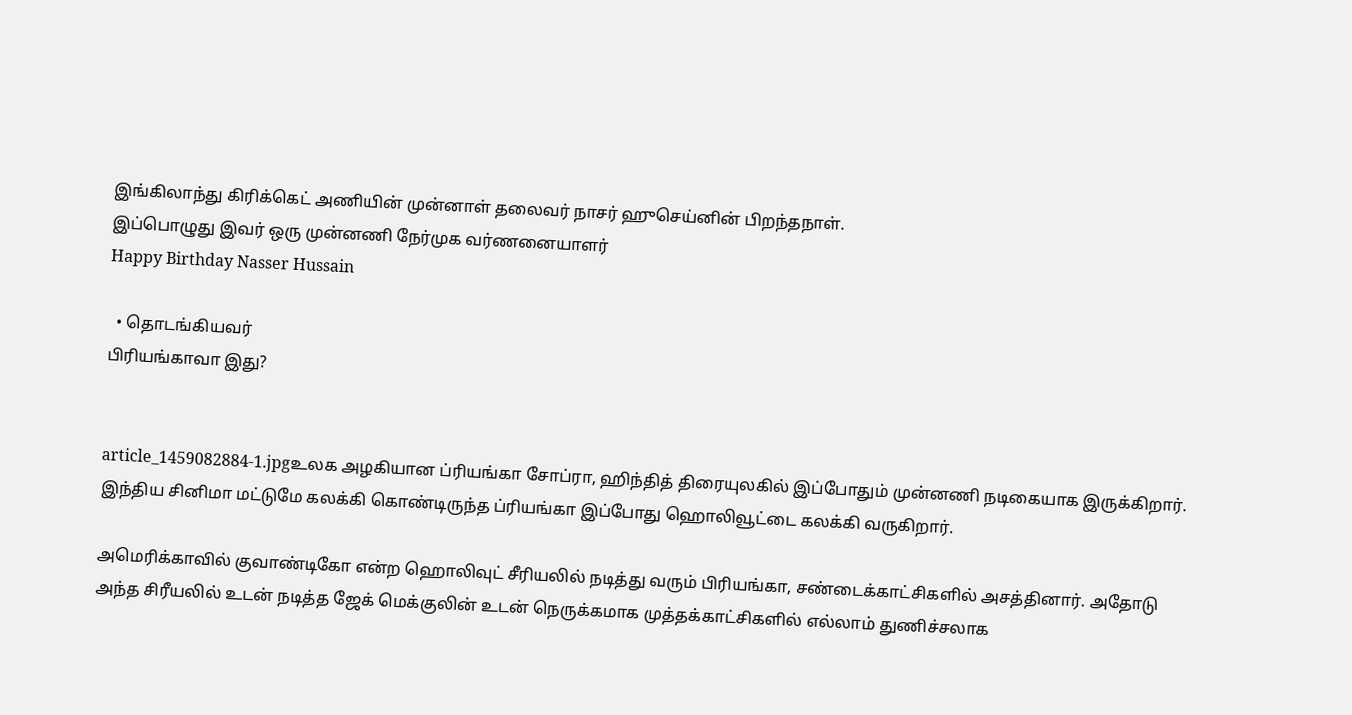இங்கிலாந்து கிரிக்கெட் அணியின் முன்னாள் தலைவர் நாசர் ஹுசெய்னின் பிறந்தநாள்.
இப்பொழுது இவர் ஒரு முன்னணி நேர்முக வர்ணனையாளர்
Happy Birthday Nasser Hussain

  • தொடங்கியவர்
பிரியங்காவா இது?


article_1459082884-1.jpgஉலக அழகியான ப்ரியங்கா சோப்ரா, ஹிந்தித் திரையுலகில் இப்போதும் முன்னணி நடிகையாக இருக்கிறார். இந்திய சினிமா மட்டுமே கலக்கி கொண்டிருந்த ப்ரியங்கா இப்போது ஹொலிவூட்டை கலக்கி வருகிறார்.

அமெரிக்காவில் குவாண்டிகோ என்ற ஹொலிவுட் சீரியலில் நடித்து வரும் பிரியங்கா, சண்டைக்காட்சிகளில் அசத்தினார். அதோடு அந்த சிரீயலில் உடன் நடித்த ஜேக் மெக்குலின் உடன் நெருக்கமாக முத்தக்காட்சிகளில் எல்லாம் துணிச்சலாக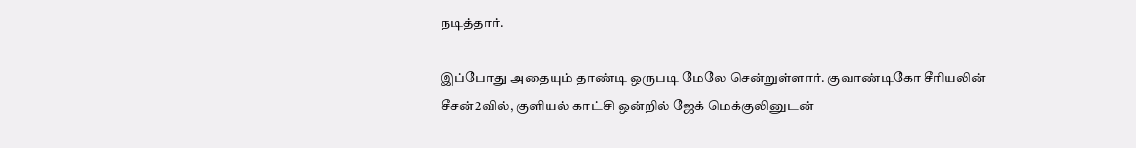நடித்தார்.

இப்போது அதையும் தாண்டி ஒருபடி மேலே சென்றுள்ளார். குவாண்டிகோ சீரியலின் சீசன்2வில், குளியல் காட்சி ஒன்றில் ஜேக் மெக்குலினுடன்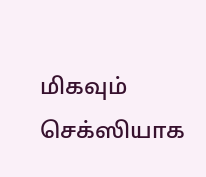மிகவும் செக்ஸியாக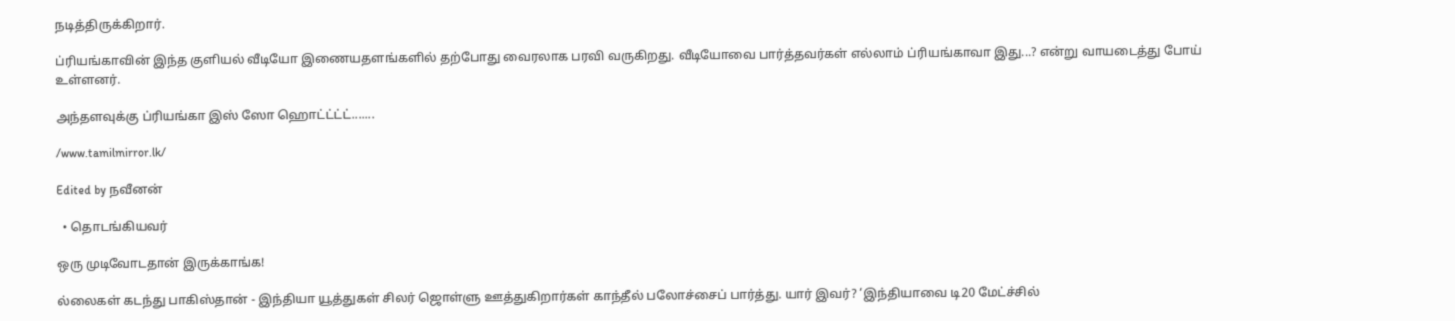நடித்திருக்கிறார்.

ப்ரியங்காவின் இந்த குளியல் வீடியோ இணையதளங்களில் தற்போது வைரலாக பரவி வருகிறது. வீடியோவை பார்த்தவர்கள் எல்லாம் ப்ரியங்காவா இது...? என்று வாயடைத்து போய் உள்ளனர்.

அந்தளவுக்கு ப்ரியங்கா இஸ் ஸோ ஹொட்ட்ட்ட்.......

/www.tamilmirror.lk/

Edited by நவீனன்

  • தொடங்கியவர்

ஒரு முடிவோடதான் இருக்காங்க!

ல்லைகள் கடந்து பாகிஸ்தான் - இந்தியா யூத்துகள் சிலர் ஜொள்ளு ஊத்துகிறார்கள் காந்தீல் பலோச்சைப் பார்த்து. யார் இவர்? ‘இந்தியாவை டி20 மேட்ச்சில்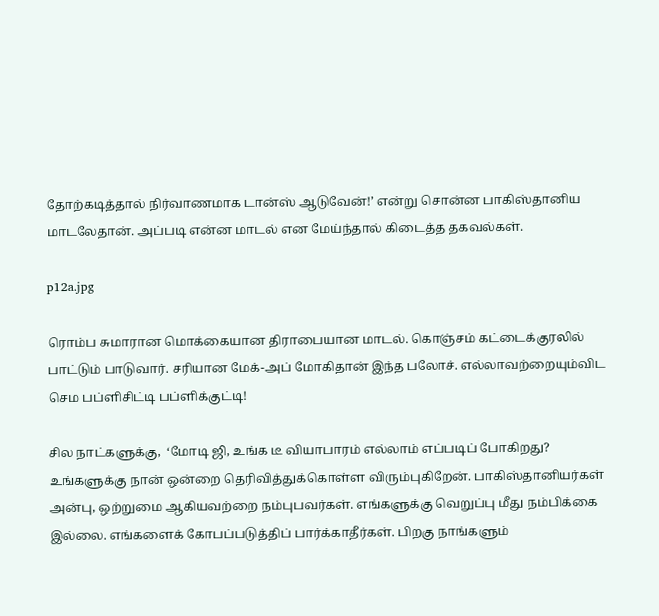தோற்கடித்தால் நிர்வாணமாக டான்ஸ் ஆடுவேன்!’ என்று சொன்ன பாகிஸ்தானிய மாடலேதான். அப்படி என்ன மாடல் என மேய்ந்தால் கிடைத்த தகவல்கள்.

p12a.jpg

ரொம்ப சுமாரான மொக்கையான திராபையான மாடல். கொஞ்சம் கட்டைக்குரலில் பாட்டும் பாடுவார். சரியான மேக்-அப் மோகிதான் இந்த பலோச். எல்லாவற்றையும்விட செம பப்ளிசிட்டி பப்ளிக்குட்டி!

சில நாட்களுக்கு,  ‘மோடி ஜி, உங்க டீ வியாபாரம் எல்லாம் எப்படிப் போகிறது? உங்களுக்கு நான் ஒன்றை தெரிவித்துக்கொள்ள விரும்புகிறேன். பாகிஸ்தானியர்கள் அன்பு, ஒற்றுமை ஆகியவற்றை நம்புபவர்கள். எங்களுக்கு வெறுப்பு மீது நம்பிக்கை இல்லை. எங்களைக் கோபப்படுத்திப் பார்க்காதீர்கள். பிறகு நாங்களும்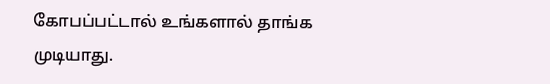கோபப்பட்டால் உங்களால் தாங்க முடியாது.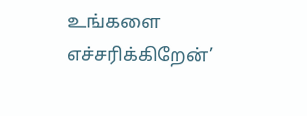உங்களை எச்சரிக்கிறேன்’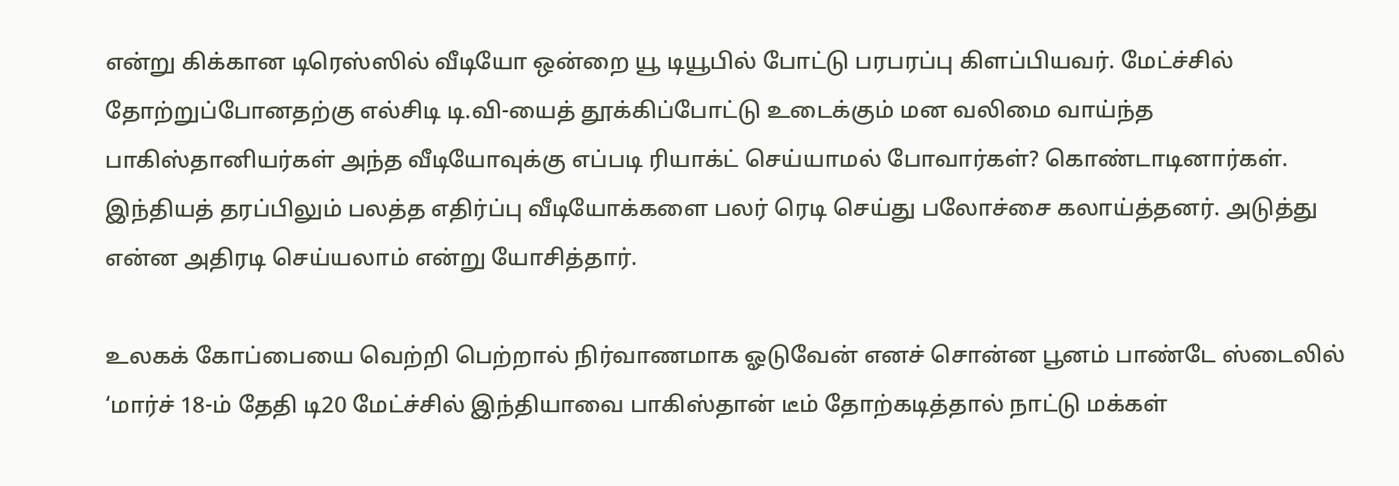என்று கிக்கான டிரெஸ்ஸில் வீடியோ ஒன்றை யூ டியூபில் போட்டு பரபரப்பு கிளப்பியவர். மேட்ச்சில் தோற்றுப்போனதற்கு எல்சிடி டி.வி-யைத் தூக்கிப்போட்டு உடைக்கும் மன வலிமை வாய்ந்த பாகிஸ்தானியர்கள் அந்த வீடியோவுக்கு எப்படி ரியாக்ட் செய்யாமல் போவார்கள்? கொண்டாடினார்கள். இந்தியத் தரப்பிலும் பலத்த எதிர்ப்பு வீடியோக்களை பலர் ரெடி செய்து பலோச்சை கலாய்த்தனர். அடுத்து என்ன அதிரடி செய்யலாம் என்று யோசித்தார்.

உலகக் கோப்பையை வெற்றி பெற்றால் நிர்வாணமாக ஓடுவேன் எனச் சொன்ன பூனம் பாண்டே ஸ்டைலில் ‘மார்ச் 18-ம் தேதி டி20 மேட்ச்சில் இந்தியாவை பாகிஸ்தான் டீம் தோற்கடித்தால் நாட்டு மக்கள்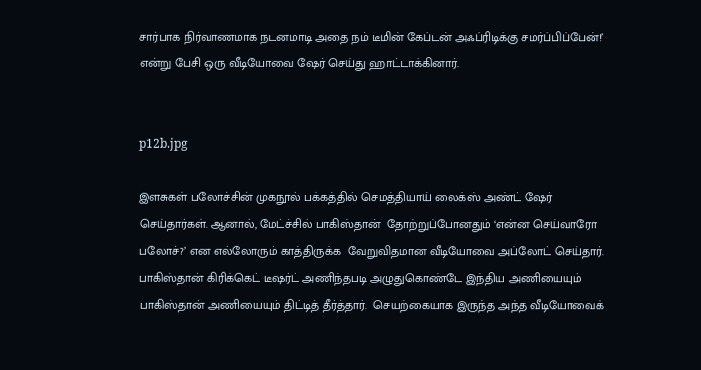சார்பாக நிர்வாணமாக நடனமாடி அதை நம் டீமின் கேப்டன் அஃப்ரிடிக்கு சமர்ப்பிப்பேன்!’ என்று பேசி ஒரு வீடியோவை ஷேர் செய்து ஹாட்டாக்கினார்.


p12b.jpg

இளசுகள் பலோச்சின் முகநூல் பக்கத்தில் செமத்தியாய் லைக்ஸ் அண்ட் ஷேர் செய்தார்கள். ஆனால், மேட்ச்சில் பாகிஸ்தான்  தோற்றுப்போனதும் ‘என்ன செய்வாரோ பலோச்?’ என எல்லோரும் காத்திருக்க  வேறுவிதமான வீடியோவை அப்லோட் செய்தார். பாகிஸ்தான் கிரிக்கெட் டீஷர்ட் அணிந்தபடி அழுதுகொண்டே இந்திய அணியையும் பாகிஸ்தான் அணியையும் திட்டித் தீர்த்தார்.  செயற்கையாக இருந்த அந்த வீடியோவைக்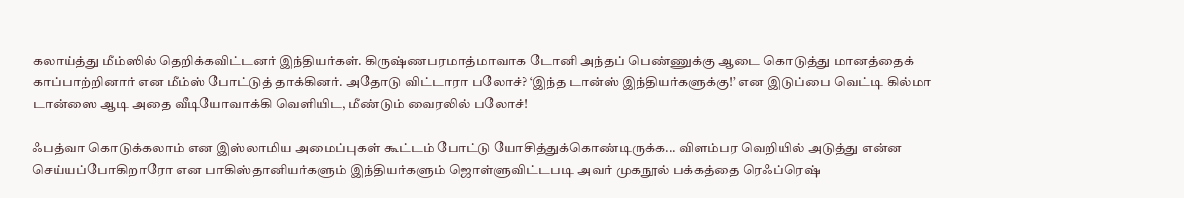கலாய்த்து மீம்ஸில் தெறிக்கவிட்டனர் இந்தியர்கள். கிருஷ்ணபரமாத்மாவாக டோனி அந்தப் பெண்ணுக்கு ஆடை கொடுத்து மானத்தைக் காப்பாற்றினார் என மீம்ஸ் போட்டுத் தாக்கினர். அதோடு விட்டாரா பலோச்? ‘இந்த டான்ஸ் இந்தியர்களுக்கு!’ என இடுப்பை வெட்டி கில்மா டான்ஸை ஆடி அதை வீடியோவாக்கி வெளியிட, மீண்டும் வைரலில் பலோச்!

ஃபத்வா கொடுக்கலாம் என இஸ்லாமிய அமைப்புகள் கூட்டம் போட்டு யோசித்துக்கொண்டிருக்க... விளம்பர வெறியில் அடுத்து என்ன செய்யப்போகிறாரோ என பாகிஸ்தானியர்களும் இந்தியர்களும் ஜொள்ளுவிட்டபடி அவர் முகநூல் பக்கத்தை ரெஃப்ரெஷ்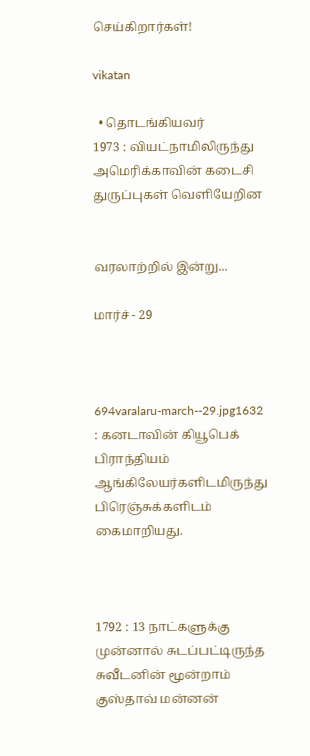செய்கிறார்கள்!

vikatan

  • தொடங்கியவர்
1973 : வியட்நாமிலிருந்து அமெரிக்காவின் கடைசி துருப்புகள் வெளியேறின


வரலாற்றில் இன்று...

மார்ச் - 29



694varalaru-march--29.jpg1632 : கனடாவின் கியூபெக் பிராந்தியம் ஆங்கிலேயர்களிடமிருந்து பிரெஞ்சுக்களிடம் கைமாறியது.



1792 : 13 நாட்களுக்கு  முன்னால் சுடப்பட்டிருந்த சுவீடனின் மூன்றாம் குஸ்தாவ் மன்னன்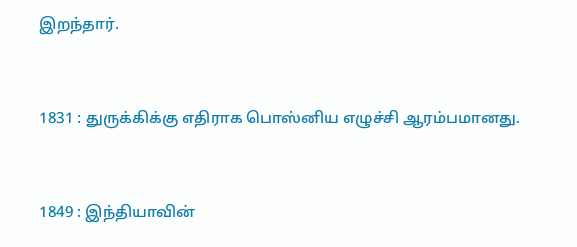இறந்தார்.



1831 : துருக்கிக்கு எதிராக பொஸ்னிய எழுச்சி ஆரம்பமானது.



1849 : இந்தியாவின்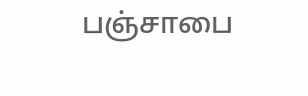பஞ்சாபை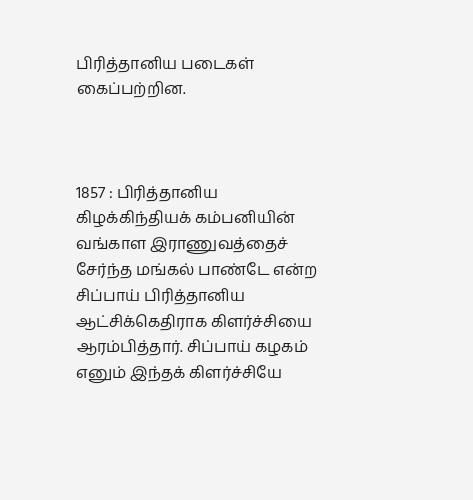பிரித்தானிய படைகள் கைப்பற்றின.



1857 : பிரித்தானிய கிழக்கிந்தியக் கம்பனியின் வங்காள இராணுவத்தைச் சேர்ந்த மங்கல் பாண்டே என்ற சிப்பாய் பிரித்தானிய ஆட்சிக்கெதிராக கிளர்ச்சியை ஆரம்பித்தார். சிப்பாய் கழகம் எனும் இந்தக் கிளர்ச்சியே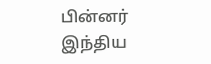பின்னர் இந்திய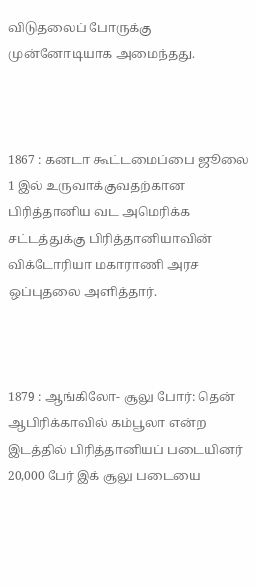விடுதலைப் போருக்கு முன்னோடியாக அமைந்தது.



1867 : கனடா கூட்டமைப்பை ஜூலை 1 இல் உருவாக்குவதற்கான பிரித்தானிய வட அமெரிக்க சட்டத்துக்கு பிரித்தானியாவின் விக்டோரியா மகாராணி அரச ஒப்புதலை அளித்தார்.



1879 : ஆங்கிலோ- சூலு போர்: தென் ஆபிரிக்காவில் கம்பூலா என்ற இடத்தில் பிரித்தானியப் படையினர் 20,000 பேர் இக் சூலு படையை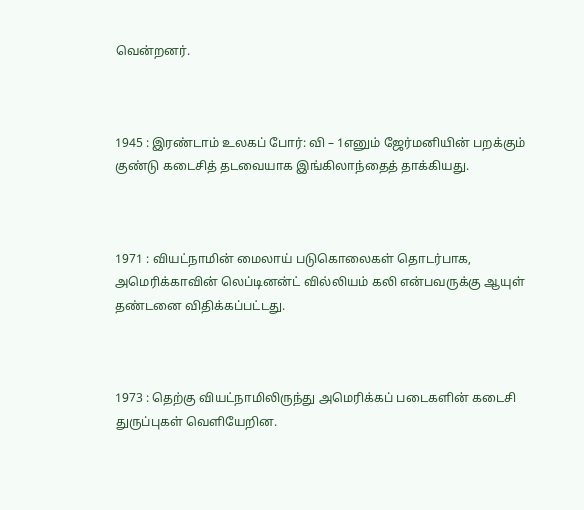வென்றனர்.



1945 : இரண்டாம் உலகப் போர்: வி – 1எனும் ஜேர்மனியின் பறக்கும் குண்டு கடைசித் தடவையாக இங்கிலாந்தைத் தாக்கியது.



1971 : வியட்நாமின் மைலாய் படுகொலைகள் தொடர்பாக, அமெரிக்காவின் லெப்டினன்ட் வில்லியம் கலி என்பவருக்கு ஆயுள் தண்டனை விதிக்கப்பட்டது.



1973 : தெற்கு வியட்நாமிலிருந்து அமெரிக்கப் படைகளின் கடைசி துருப்புகள் வெளியேறின.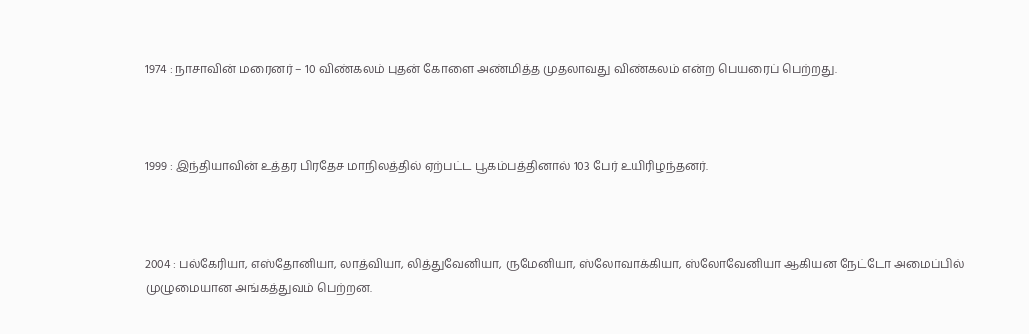1974 : நாசாவின் மரைனர் – 10 விண்கலம் புதன் கோளை அண்மித்த முதலாவது விண்கலம் என்ற பெயரைப் பெற்றது.



1999 : இந்தியாவின் உத்தர பிரதேச மாநிலத்தில் ஏற்பட்ட பூகம்பத்தினால் 103 பேர் உயிரிழந்தனர்.



2004 : பல்கேரியா, எஸ்தோனியா, லாத்வியா, லித்துவேனியா, ருமேனியா, ஸ்லோவாக்கியா, ஸ்லோவேனியா ஆகியன நேட்டோ அமைப்பில் முழுமையான அங்கத்துவம் பெற்றன.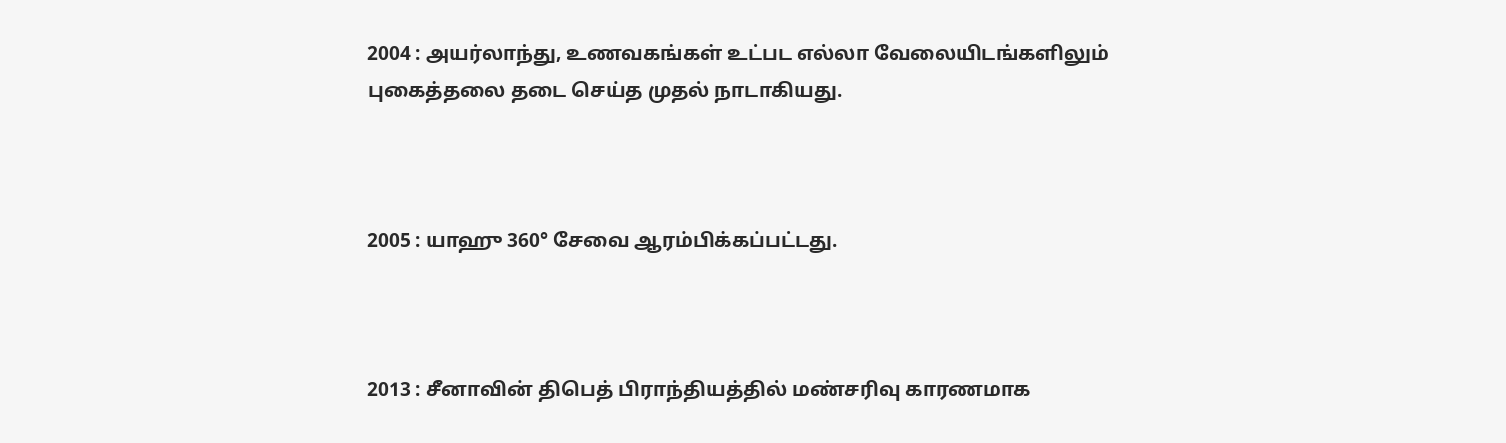2004 : அயர்லாந்து, உணவகங்கள் உட்பட எல்லா வேலையிடங்களிலும் புகைத்தலை தடை செய்த முதல் நாடாகியது.



2005 : யாஹு 360° சேவை ஆரம்பிக்கப்பட்டது.



2013 : சீனாவின் திபெத் பிராந்தியத்தில் மண்சரிவு காரணமாக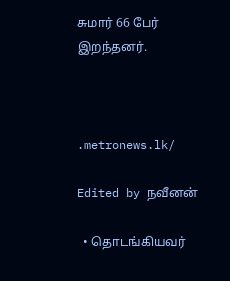சுமார் 66 பேர் இறந்தனர்.



.metronews.lk/

Edited by நவீனன்

  • தொடங்கியவர்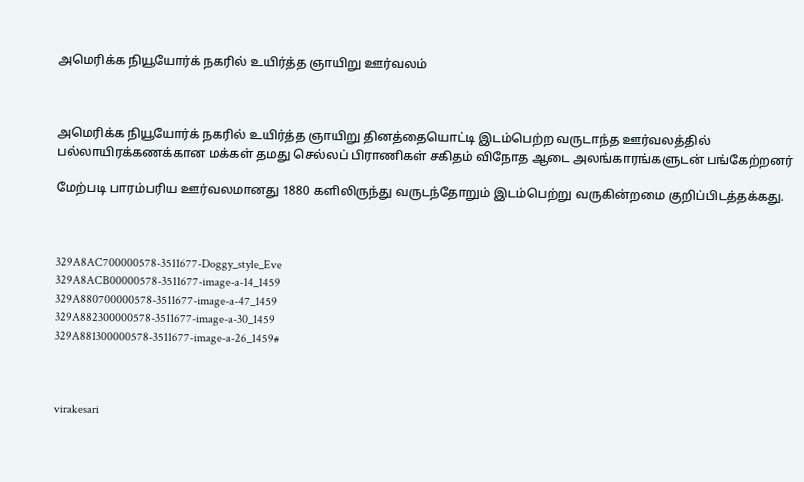அமெரிக்க நியூயோர்க் நகரில் உயிர்த்த ஞாயிறு ஊர்வலம்



அமெரிக்க நியூயோர்க் நகரில் உயிர்த்த ஞாயிறு தினத்தையொட்டி இடம்பெற்ற வருடாந்த ஊர்வலத்தில் பல்லாயிரக்கணக்கான மக்கள் தமது செல்லப் பிராணிகள் சகிதம் விநோத ஆடை அலங்காரங்களுடன் பங்கேற்றனர்

மேற்படி பாரம்பரிய ஊர்வலமானது 1880 களிலிருந்து வருடந்தோறும் இடம்பெற்று வருகின்றமை குறிப்பிடத்தக்கது.



329A8AC700000578-3511677-Doggy_style_Eve
329A8ACB00000578-3511677-image-a-14_1459
329A880700000578-3511677-image-a-47_1459
329A882300000578-3511677-image-a-30_1459
329A881300000578-3511677-image-a-26_1459#



virakesari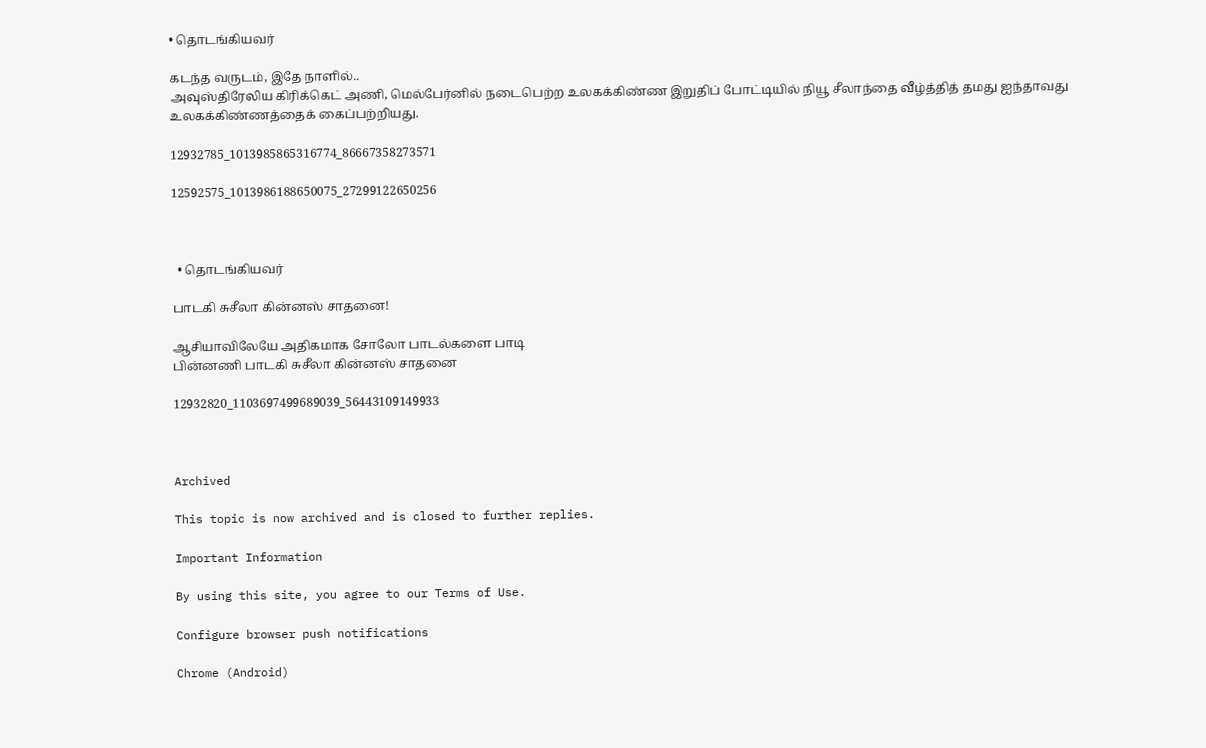• தொடங்கியவர்

கடந்த வருடம், இதே நாளில்..
அவுஸ்திரேலிய கிரிக்கெட் அணி, மெல்பேர்னில் நடைபெற்ற உலகக்கிண்ண இறுதிப் போட்டியில் நியூ சீலாந்தை வீழ்த்தித் தமது ஐந்தாவது உலகக்கிண்ணத்தைக் கைப்பற்றியது.

12932785_1013985865316774_86667358273571

12592575_1013986188650075_27299122650256



  • தொடங்கியவர்

பாடகி சுசீலா கின்னஸ் சாதனை!

ஆசியாவிலேயே அதிகமாக சோலோ பாடல்களை பாடி
பின்னணி பாடகி சுசீலா கின்னஸ் சாதனை

12932820_1103697499689039_56443109149933



Archived

This topic is now archived and is closed to further replies.

Important Information

By using this site, you agree to our Terms of Use.

Configure browser push notifications

Chrome (Android)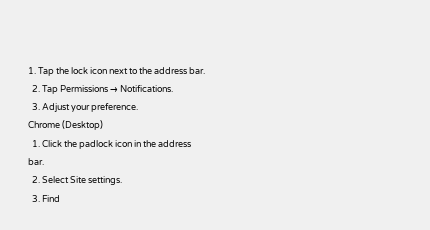1. Tap the lock icon next to the address bar.
  2. Tap Permissions → Notifications.
  3. Adjust your preference.
Chrome (Desktop)
  1. Click the padlock icon in the address bar.
  2. Select Site settings.
  3. Find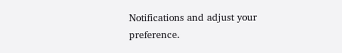Notifications and adjust your preference.